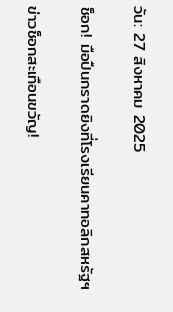วัน: 27 สิงหาคม 2025

ช็อก! มือปืนกราดยิงที่โรงเรียนคาทอลิกสหรัฐฯ

ข่าวช็อกสะเทือนขวัญ!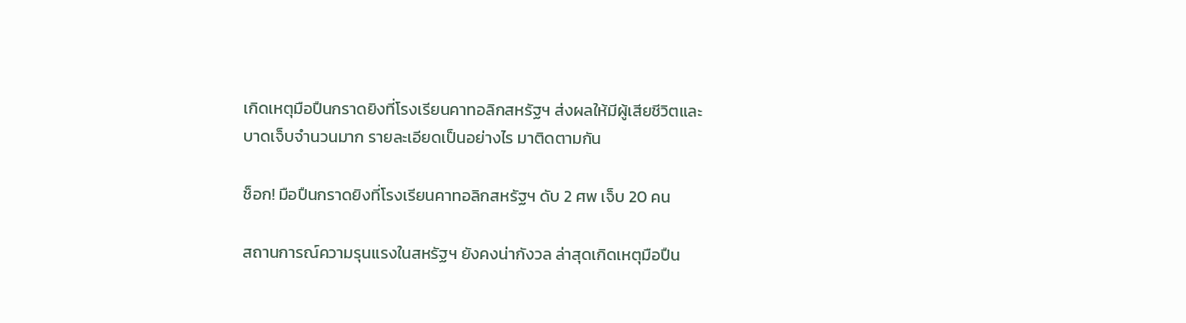เกิดเหตุมือปืนกราดยิงที่โรงเรียนคาทอลิกสหรัฐฯ ส่งผลให้มีผู้เสียชีวิตและบาดเจ็บจำนวนมาก รายละเอียดเป็นอย่างไร มาติดตามกัน

ช็อก! มือปืนกราดยิงที่โรงเรียนคาทอลิกสหรัฐฯ ดับ 2 ศพ เจ็บ 20 คน

สถานการณ์ความรุนแรงในสหรัฐฯ ยังคงน่ากังวล ล่าสุดเกิดเหตุมือปืน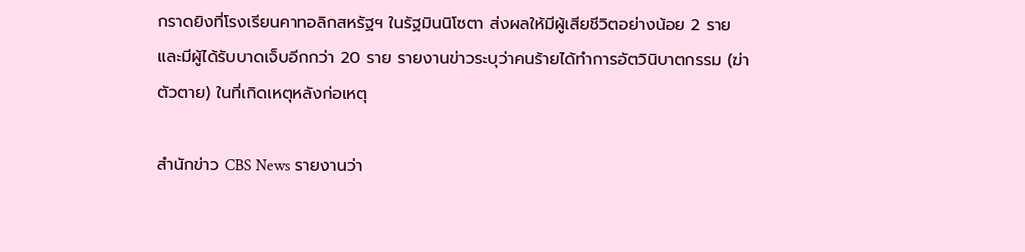กราดยิงที่โรงเรียนคาทอลิกสหรัฐฯ ในรัฐมินนิโซตา ส่งผลให้มีผู้เสียชีวิตอย่างน้อย 2 ราย และมีผู้ได้รับบาดเจ็บอีกกว่า 20 ราย รายงานข่าวระบุว่าคนร้ายได้ทำการอัตวินิบาตกรรม (ฆ่าตัวตาย) ในที่เกิดเหตุหลังก่อเหตุ

สำนักข่าว CBS News รายงานว่า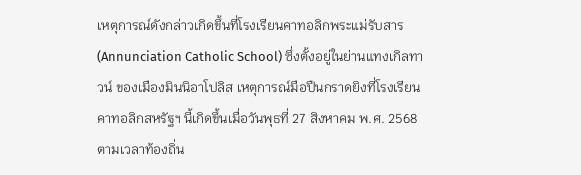เหตุการณ์ดังกล่าวเกิดขึ้นที่โรงเรียนคาทอลิกพระแม่รับสาร (Annunciation Catholic School) ซึ่งตั้งอยู่ในย่านแทงเกิลทาวน์ ของเมืองมินนิอาโปลิส เหตุการณ์มือปืนกราดยิงที่โรงเรียนคาทอลิกสหรัฐฯ นี้เกิดขึ้นเมื่อวันพุธที่ 27 สิงหาคม พ.ศ. 2568 ตามเวลาท้องถิ่น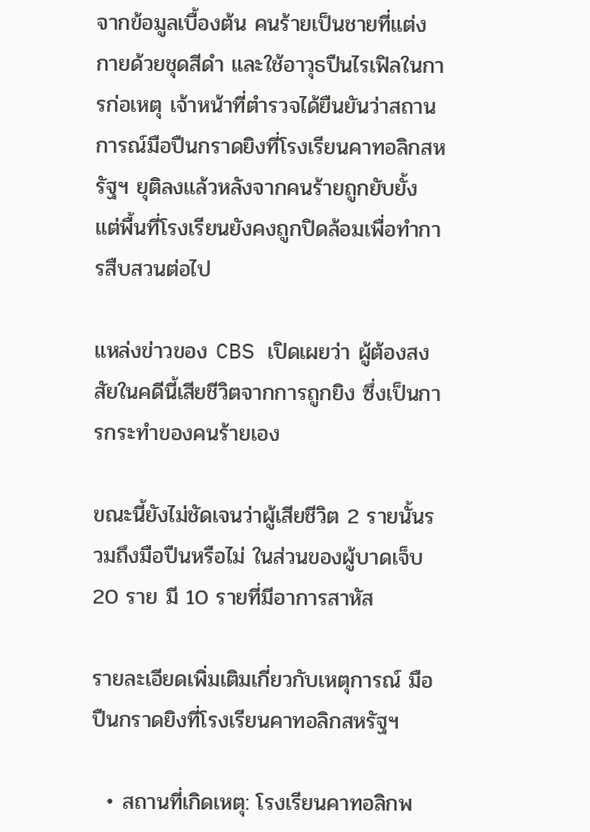จากข้อมูลเบื้องต้น คนร้ายเป็นชายที่แต่งกายด้วยชุดสีดำ และใช้อาวุธปืนไรเฟิลในการก่อเหตุ เจ้าหน้าที่ตำรวจได้ยืนยันว่าสถานการณ์มือปืนกราดยิงที่โรงเรียนคาทอลิกสหรัฐฯ ยุติลงแล้วหลังจากคนร้ายถูกยับยั้ง แต่พื้นที่โรงเรียนยังคงถูกปิดล้อมเพื่อทำการสืบสวนต่อไป

แหล่งข่าวของ CBS เปิดเผยว่า ผู้ต้องสงสัยในคดีนี้เสียชีวิตจากการถูกยิง ซึ่งเป็นการกระทำของคนร้ายเอง

ขณะนี้ยังไม่ชัดเจนว่าผู้เสียชีวิต 2 รายนั้นรวมถึงมือปืนหรือไม่ ในส่วนของผู้บาดเจ็บ 20 ราย มี 10 รายที่มีอาการสาหัส

รายละเอียดเพิ่มเติมเกี่ยวกับเหตุการณ์ มือปืนกราดยิงที่โรงเรียนคาทอลิกสหรัฐฯ

  • สถานที่เกิดเหตุ: โรงเรียนคาทอลิกพ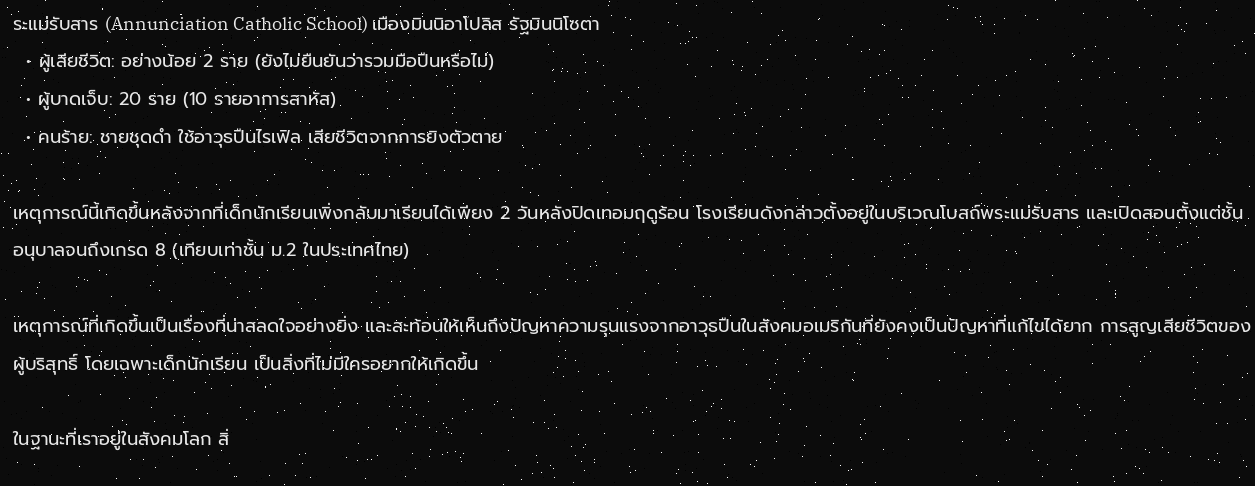ระแม่รับสาร (Annunciation Catholic School) เมืองมินนิอาโปลิส รัฐมินนิโซตา
  • ผู้เสียชีวิต: อย่างน้อย 2 ราย (ยังไม่ยืนยันว่ารวมมือปืนหรือไม่)
  • ผู้บาดเจ็บ: 20 ราย (10 รายอาการสาหัส)
  • คนร้าย: ชายชุดดำ ใช้อาวุธปืนไรเฟิล เสียชีวิตจากการยิงตัวตาย

เหตุการณ์นี้เกิดขึ้นหลังจากที่เด็กนักเรียนเพิ่งกลับมาเรียนได้เพียง 2 วันหลังปิดเทอมฤดูร้อน โรงเรียนดังกล่าวตั้งอยู่ในบริเวณโบสถ์พระแม่รับสาร และเปิดสอนตั้งแต่ชั้นอนุบาลจนถึงเกรด 8 (เทียบเท่าชั้น ม.2 ในประเทศไทย)

เหตุการณ์ที่เกิดขึ้นเป็นเรื่องที่น่าสลดใจอย่างยิ่ง และสะท้อนให้เห็นถึงปัญหาความรุนแรงจากอาวุธปืนในสังคมอเมริกันที่ยังคงเป็นปัญหาที่แก้ไขได้ยาก การสูญเสียชีวิตของผู้บริสุทธิ์ โดยเฉพาะเด็กนักเรียน เป็นสิ่งที่ไม่มีใครอยากให้เกิดขึ้น

ในฐานะที่เราอยู่ในสังคมโลก สิ่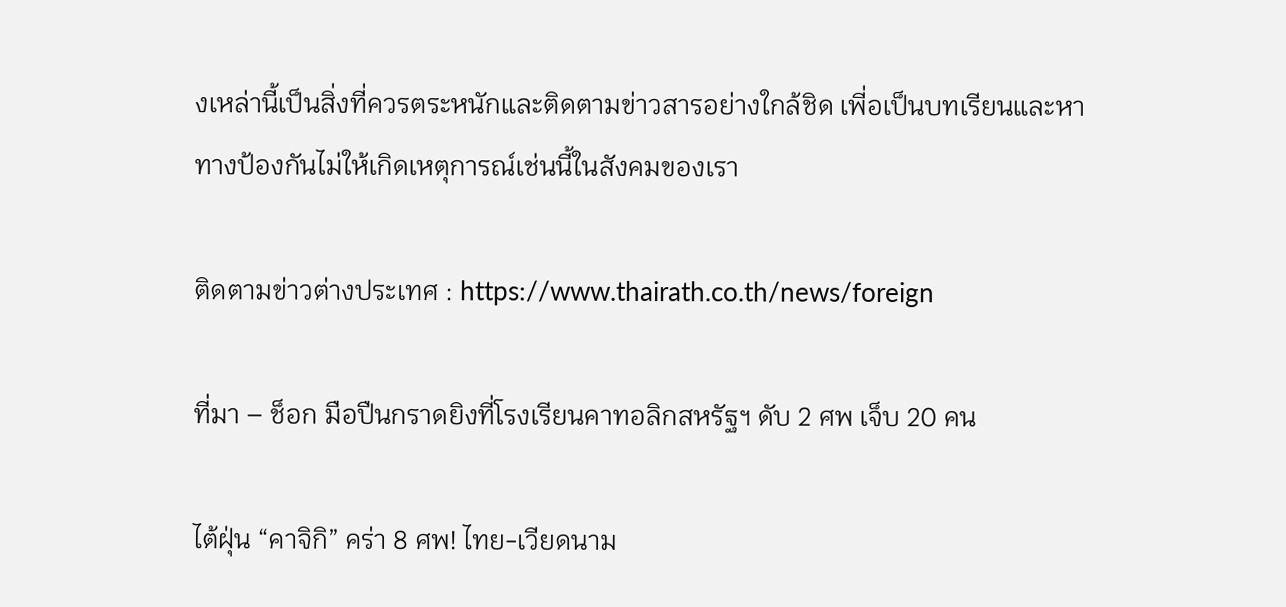งเหล่านี้เป็นสิ่งที่ควรตระหนักและติดตามข่าวสารอย่างใกล้ชิด เพี่อเป็นบทเรียนและหาทางป้องกันไม่ให้เกิดเหตุการณ์เช่นนี้ในสังคมของเรา

ติดตามข่าวต่างประเทศ : https://www.thairath.co.th/news/foreign

ที่มา – ช็อก มือปืนกราดยิงที่โรงเรียนคาทอลิกสหรัฐฯ ดับ 2 ศพ เจ็บ 20 คน

ไต้ฝุ่น “คาจิกิ” คร่า 8 ศพ! ไทย-เวียดนาม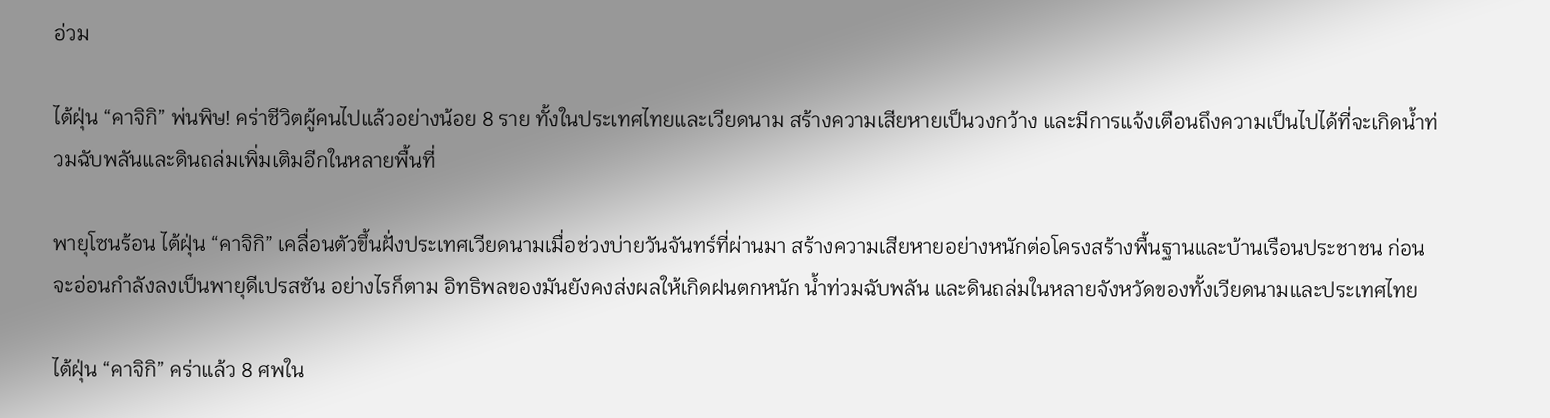อ่วม

ไต้ฝุ่น “คาจิกิ” พ่นพิษ! คร่าชีวิตผู้คนไปแล้วอย่างน้อย 8 ราย ทั้งในประเทศไทยและเวียดนาม สร้างความเสียหายเป็นวงกว้าง และมีการแจ้งเตือนถึงความเป็นไปได้ที่จะเกิดน้ำท่วมฉับพลันและดินถล่มเพิ่มเติมอีกในหลายพื้นที่

พายุโซนร้อน ไต้ฝุ่น “คาจิกิ” เคลื่อนตัวขึ้นฝั่งประเทศเวียดนามเมื่อช่วงบ่ายวันจันทร์ที่ผ่านมา สร้างความเสียหายอย่างหนักต่อโครงสร้างพื้นฐานและบ้านเรือนประชาชน ก่อนจะอ่อนกำลังลงเป็นพายุดีเปรสชัน อย่างไรก็ตาม อิทธิพลของมันยังคงส่งผลให้เกิดฝนตกหนัก น้ำท่วมฉับพลัน และดินถล่มในหลายจังหวัดของทั้งเวียดนามและประเทศไทย

ไต้ฝุ่น “คาจิกิ” คร่าแล้ว 8 ศพใน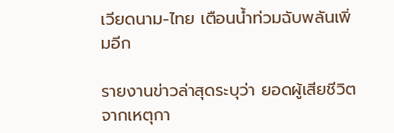เวียดนาม-ไทย เตือนน้ำท่วมฉับพลันเพิ่มอีก

รายงานข่าวล่าสุดระบุว่า ยอดผู้เสียชีวิตจากเหตุกา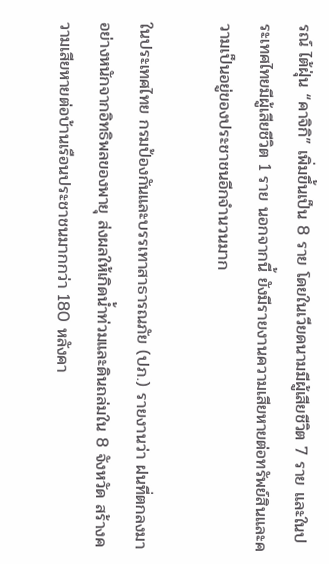รณ์ ไต้ฝุ่น “คาจิกิ” เพิ่มขึ้นเป็น 8 ราย โดยในเวียดนามมีผู้เสียชีวิต 7 ราย และในประเทศไทยมีผู้เสียชีวิต 1 ราย นอกจากนี้ ยังมีรายงานความเสียหายต่อทรัพย์สินและความเป็นอยู่ของประชาชนอีกจำนวนมาก

ในประเทศไทย กรมป้องกันและบรรเทาสาธารณภัย (ปภ.) รายงานว่า ฝนที่ตกลงมาอย่างหนักจากอิทธิพลของพายุ ส่งผลให้เกิดน้ำท่วมและดินถล่มใน 8 จังหวัด สร้างความเสียหายต่อบ้านเรือนประชาชนมากกว่า 180 หลังคา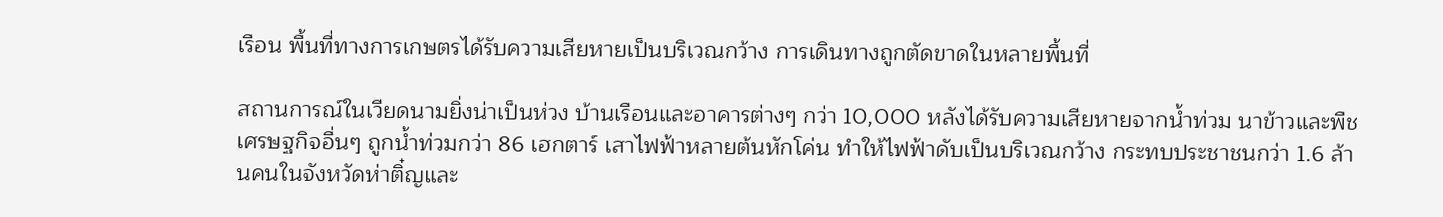เรือน พื้นที่ทางการเกษตรได้รับความเสียหายเป็นบริเวณกว้าง การเดินทางถูกตัดขาดในหลายพื้นที่

สถานการณ์ในเวียดนามยิ่งน่าเป็นห่วง บ้านเรือนและอาคารต่างๆ กว่า 10,000 หลังได้รับความเสียหายจากน้ำท่วม นาข้าวและพืชเศรษฐกิจอื่นๆ ถูกน้ำท่วมกว่า 86 เฮกตาร์ เสาไฟฟ้าหลายต้นหักโค่น ทำให้ไฟฟ้าดับเป็นบริเวณกว้าง กระทบประชาชนกว่า 1.6 ล้านคนในจังหวัดห่าติ๋ญและ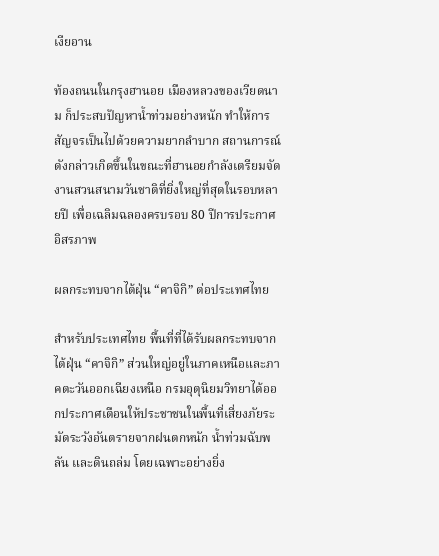เงียอาน

ท้องถนนในกรุงฮานอย เมืองหลวงของเวียดนาม ก็ประสบปัญหาน้ำท่วมอย่างหนัก ทำให้การสัญจรเป็นไปด้วยความยากลำบาก สถานการณ์ดังกล่าวเกิดขึ้นในขณะที่ฮานอยกำลังเตรียมจัดงานสวนสนามวันชาติที่ยิ่งใหญ่ที่สุดในรอบหลายปี เพื่อเฉลิมฉลองครบรอบ 80 ปีการประกาศอิสรภาพ

ผลกระทบจากไต้ฝุ่น “คาจิกิ” ต่อประเทศไทย

สำหรับประเทศไทย พื้นที่ที่ได้รับผลกระทบจาก ไต้ฝุ่น “คาจิกิ” ส่วนใหญ่อยู่ในภาคเหนือและภาคตะวันออกเฉียงเหนือ กรมอุตุนิยมวิทยาได้ออกประกาศเตือนให้ประชาชนในพื้นที่เสี่ยงภัยระมัดระวังอันตรายจากฝนตกหนัก น้ำท่วมฉับพลัน และดินถล่ม โดยเฉพาะอย่างยิ่ง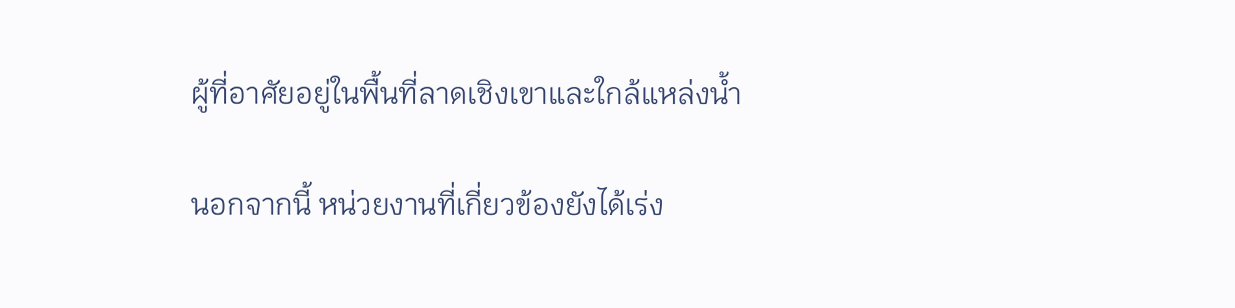ผู้ที่อาศัยอยู่ในพื้นที่ลาดเชิงเขาและใกล้แหล่งน้ำ

นอกจากนี้ หน่วยงานที่เกี่ยวข้องยังได้เร่ง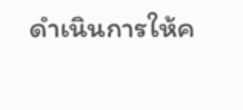ดำเนินการให้ค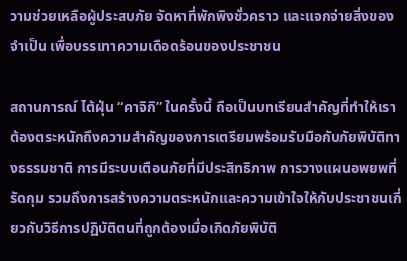วามช่วยเหลือผู้ประสบภัย จัดหาที่พักพิงชั่วคราว และแจกจ่ายสิ่งของจำเป็น เพื่อบรรเทาความเดือดร้อนของประชาชน

สถานการณ์ ไต้ฝุ่น “คาจิกิ” ในครั้งนี้ ถือเป็นบทเรียนสำคัญที่ทำให้เราต้องตระหนักถึงความสำคัญของการเตรียมพร้อมรับมือกับภัยพิบัติทางธรรมชาติ การมีระบบเตือนภัยที่มีประสิทธิภาพ การวางแผนอพยพที่รัดกุม รวมถึงการสร้างความตระหนักและความเข้าใจให้กับประชาชนเกี่ยวกับวิธีการปฏิบัติตนที่ถูกต้องเมื่อเกิดภัยพิบัติ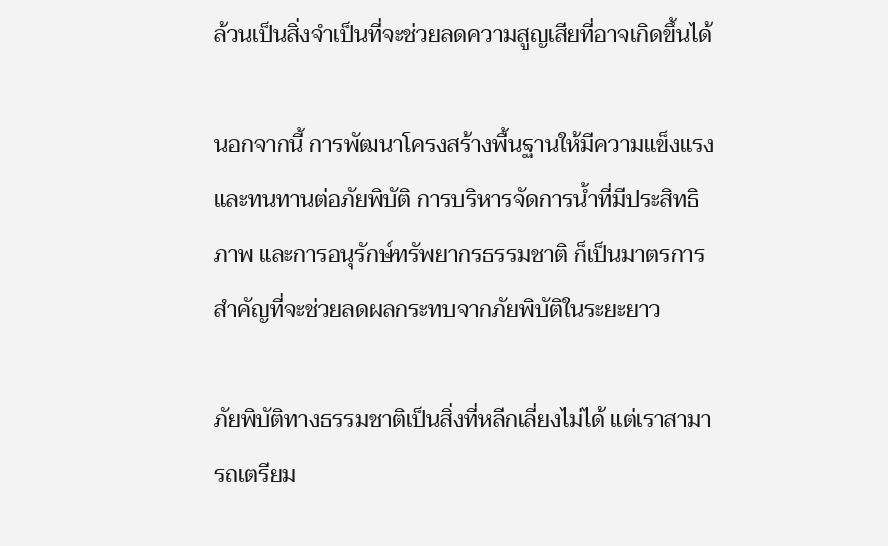ล้วนเป็นสิ่งจำเป็นที่จะช่วยลดความสูญเสียที่อาจเกิดขึ้นได้

นอกจากนี้ การพัฒนาโครงสร้างพื้นฐานให้มีความแข็งแรงและทนทานต่อภัยพิบัติ การบริหารจัดการน้ำที่มีประสิทธิภาพ และการอนุรักษ์ทรัพยากรธรรมชาติ ก็เป็นมาตรการสำคัญที่จะช่วยลดผลกระทบจากภัยพิบัติในระยะยาว

ภัยพิบัติทางธรรมชาติเป็นสิ่งที่หลีกเลี่ยงไม่ได้ แต่เราสามารถเตรียม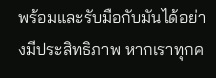พร้อมและรับมือกับมันได้อย่างมีประสิทธิภาพ หากเราทุกค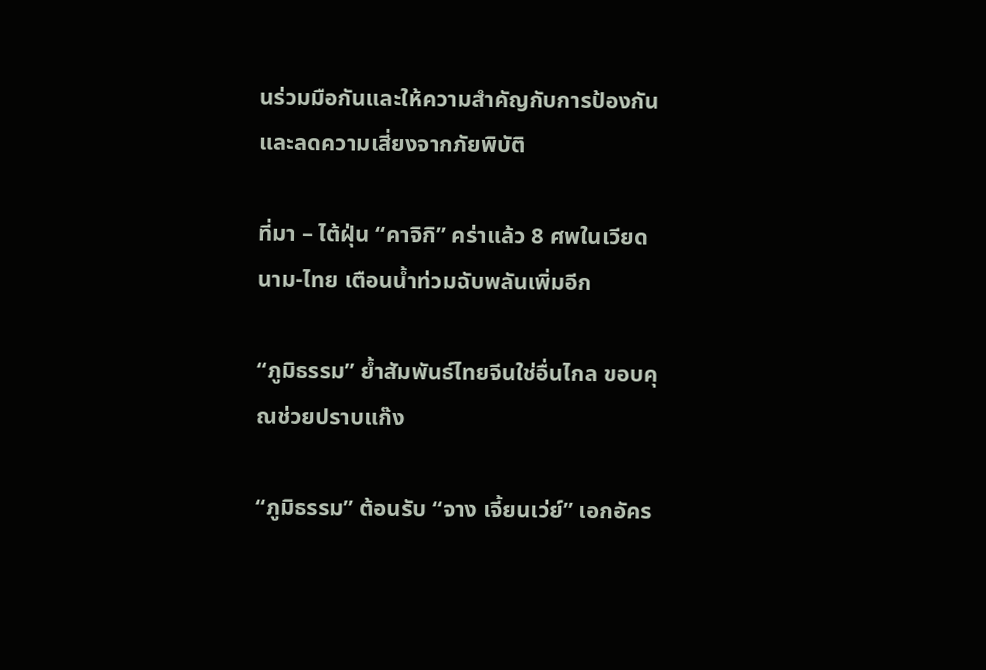นร่วมมือกันและให้ความสำคัญกับการป้องกันและลดความเสี่ยงจากภัยพิบัติ

ที่มา – ไต้ฝุ่น “คาจิกิ” คร่าแล้ว 8 ศพในเวียดนาม-ไทย เตือนน้ำท่วมฉับพลันเพิ่มอีก

“ภูมิธรรม” ย้ำสัมพันธ์ไทยจีนใช่อื่นไกล ขอบคุณช่วยปราบแก๊ง

“ภูมิธรรม” ต้อนรับ “จาง เจี้ยนเว่ย์” เอกอัคร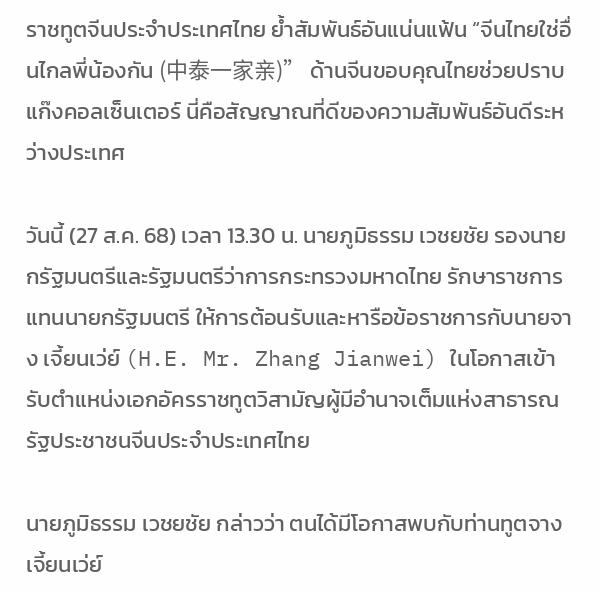ราชทูตจีนประจำประเทศไทย ย้ำสัมพันธ์อันแน่นแฟ้น “จีนไทยใช่อื่นไกลพี่น้องกัน (中泰一家亲)” ด้านจีนขอบคุณไทยช่วยปราบแก๊งคอลเซ็นเตอร์ นี่คือสัญญาณที่ดีของความสัมพันธ์อันดีระหว่างประเทศ

วันนี้ (27 ส.ค. 68) เวลา 13.30 น. นายภูมิธรรม เวชยชัย รองนายกรัฐมนตรีและรัฐมนตรีว่าการกระทรวงมหาดไทย รักษาราชการแทนนายกรัฐมนตรี ให้การต้อนรับและหารือข้อราชการกับนายจาง เจี้ยนเว่ย์ (H.E. Mr. Zhang Jianwei) ในโอกาสเข้ารับตำแหน่งเอกอัครราชทูตวิสามัญผู้มีอำนาจเต็มแห่งสาธารณรัฐประชาชนจีนประจำประเทศไทย

นายภูมิธรรม เวชยชัย กล่าวว่า ตนได้มีโอกาสพบกับท่านทูตจาง เจี้ยนเว่ย์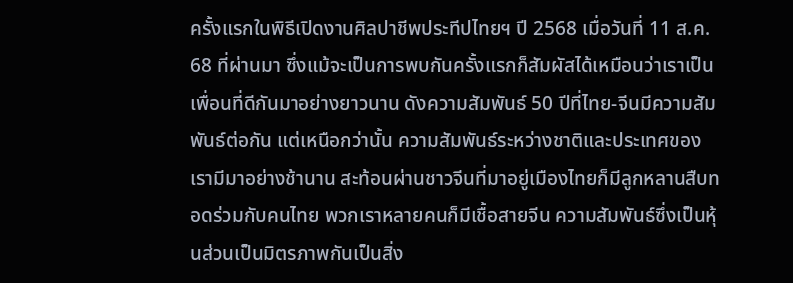ครั้งแรกในพิธีเปิดงานศิลปาชีพประทีปไทยฯ ปี 2568 เมื่อวันที่ 11 ส.ค. 68 ที่ผ่านมา ซึ่งแม้จะเป็นการพบกันครั้งแรกก็สัมผัสได้เหมือนว่าเราเป็นเพื่อนที่ดีกันมาอย่างยาวนาน ดังความสัมพันธ์ 50 ปีที่ไทย-จีนมีความสัมพันธ์ต่อกัน แต่เหนือกว่านั้น ความสัมพันธ์ระหว่างชาติและประเทศของเรามีมาอย่างช้านาน สะท้อนผ่านชาวจีนที่มาอยู่เมืองไทยก็มีลูกหลานสืบทอดร่วมกับคนไทย พวกเราหลายคนก็มีเชื้อสายจีน ความสัมพันธ์ซึ่งเป็นหุ้นส่วนเป็นมิตรภาพกันเป็นสิ่ง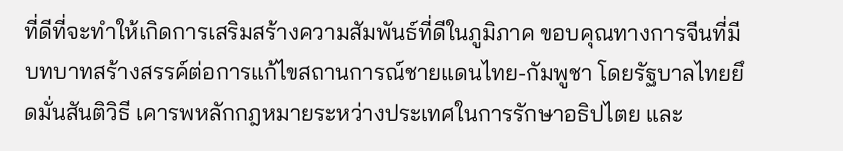ที่ดีที่จะทำให้เกิดการเสริมสร้างความสัมพันธ์ที่ดีในภูมิภาค ขอบคุณทางการจีนที่มีบทบาทสร้างสรรค์ต่อการแก้ไขสถานการณ์ชายแดนไทย-กัมพูชา โดยรัฐบาลไทยยึดมั่นสันติวิธี เคารพหลักกฎหมายระหว่างประเทศในการรักษาอธิปไตย และ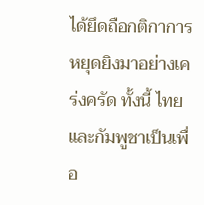ได้ยึดถือกติกาการหยุดยิงมาอย่างเคร่งครัด ทั้งนี้ ไทยและกัมพูชาเป็นเพื่อ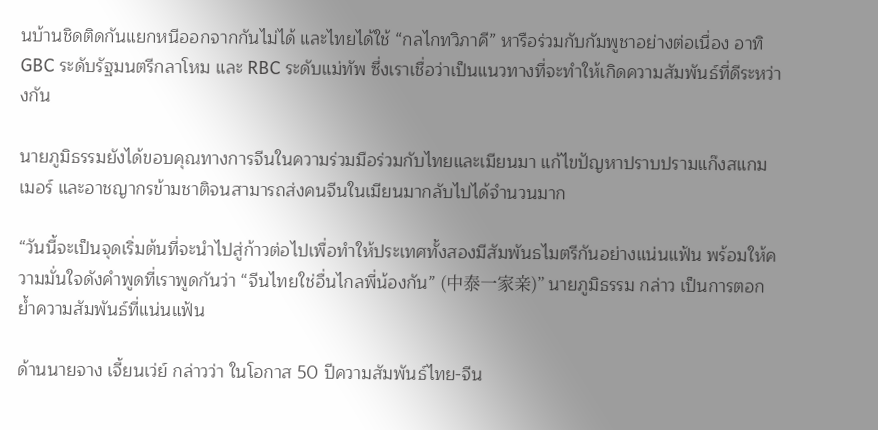นบ้านชิดติดกันแยกหนีออกจากกันไม่ได้ และไทยได้ใช้ “กลไกทวิภาคี” หารือร่วมกับกัมพูชาอย่างต่อเนื่อง อาทิ GBC ระดับรัฐมนตรีกลาโหม และ RBC ระดับแม่ทัพ ซึ่งเราเชื่อว่าเป็นแนวทางที่จะทำให้เกิดความสัมพันธ์ที่ดีระหว่างกัน

นายภูมิธรรมยังได้ขอบคุณทางการจีนในความร่วมมือร่วมกับไทยและเมียนมา แก้ไขปัญหาปราบปรามแก๊งสแกมเมอร์ และอาชญากรข้ามชาติจนสามารถส่งคนจีนในเมียนมากลับไปได้จำนวนมาก

“วันนี้จะเป็นจุดเริ่มต้นที่จะนำไปสู่ก้าวต่อไปเพื่อทำให้ประเทศทั้งสองมีสัมพันธไมตรีกันอย่างแน่นแฟ้น พร้อมให้ความมั่นใจดังคำพูดที่เราพูดกันว่า “จีนไทยใช่อื่นไกลพี่น้องกัน” (中泰一家亲)” นายภูมิธรรม กล่าว เป็นการตอกย้ำความสัมพันธ์ที่แน่นแฟ้น

ด้านนายจาง เจี้ยนเว่ย์ กล่าวว่า ในโอกาส 50 ปีความสัมพันธ์ไทย-จีน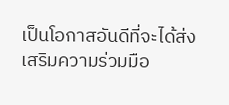เป็นโอกาสอันดีที่จะได้ส่งเสริมความร่วมมือ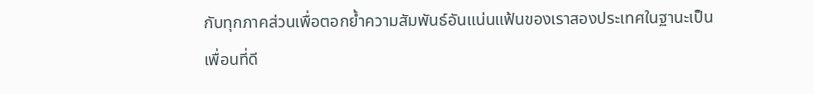กับทุกภาคส่วนเพื่อตอกย้ำความสัมพันธ์อันแน่นแฟ้นของเราสองประเทศในฐานะเป็นเพื่อนที่ดี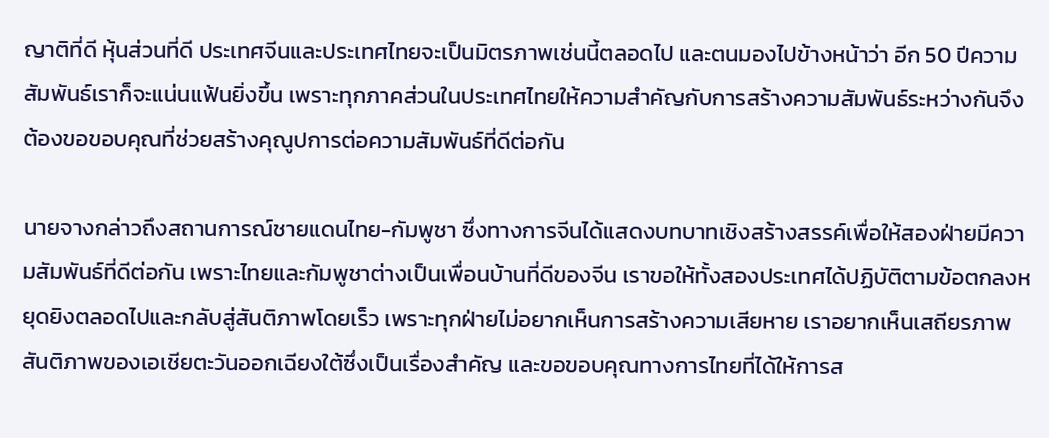ญาติที่ดี หุ้นส่วนที่ดี ประเทศจีนและประเทศไทยจะเป็นมิตรภาพเช่นนี้ตลอดไป และตนมองไปข้างหน้าว่า อีก 50 ปีความสัมพันธ์เราก็จะแน่นแฟ้นยิ่งขึ้น เพราะทุกภาคส่วนในประเทศไทยให้ความสำคัญกับการสร้างความสัมพันธ์ระหว่างกันจึงต้องขอขอบคุณที่ช่วยสร้างคุณูปการต่อความสัมพันธ์ที่ดีต่อกัน

นายจางกล่าวถึงสถานการณ์ชายแดนไทย-กัมพูชา ซึ่งทางการจีนได้แสดงบทบาทเชิงสร้างสรรค์เพื่อให้สองฝ่ายมีความสัมพันธ์ที่ดีต่อกัน เพราะไทยและกัมพูชาต่างเป็นเพื่อนบ้านที่ดีของจีน เราขอให้ทั้งสองประเทศได้ปฏิบัติตามข้อตกลงหยุดยิงตลอดไปและกลับสู่สันติภาพโดยเร็ว เพราะทุกฝ่ายไม่อยากเห็นการสร้างความเสียหาย เราอยากเห็นเสถียรภาพ สันติภาพของเอเชียตะวันออกเฉียงใต้ซึ่งเป็นเรื่องสำคัญ และขอขอบคุณทางการไทยที่ได้ให้การส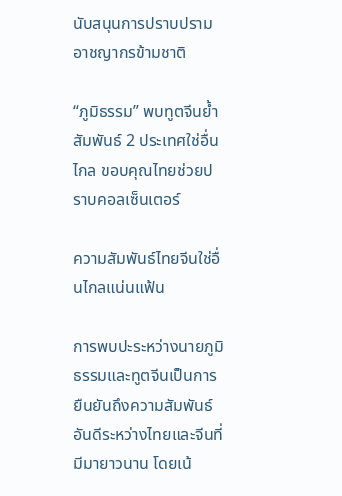นับสนุนการปราบปรามอาชญากรข้ามชาติ

“ภูมิธรรม” พบทูตจีนย้ำสัมพันธ์ 2 ประเทศใช่อื่นไกล ขอบคุณไทยช่วยปราบคอลเซ็นเตอร์

ความสัมพันธ์ไทยจีนใช่อื่นไกลแน่นแฟ้น

การพบปะระหว่างนายภูมิธรรมและทูตจีนเป็นการยืนยันถึงความสัมพันธ์อันดีระหว่างไทยและจีนที่มีมายาวนาน โดยเน้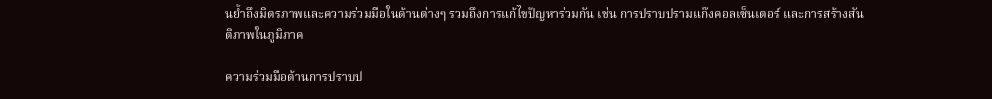นย้ำถึงมิตรภาพและความร่วมมือในด้านต่างๆ รวมถึงการแก้ไขปัญหาร่วมกัน เช่น การปราบปรามแก๊งคอลเซ็นเตอร์ และการสร้างสันติภาพในภูมิภาค

ความร่วมมือด้านการปราบป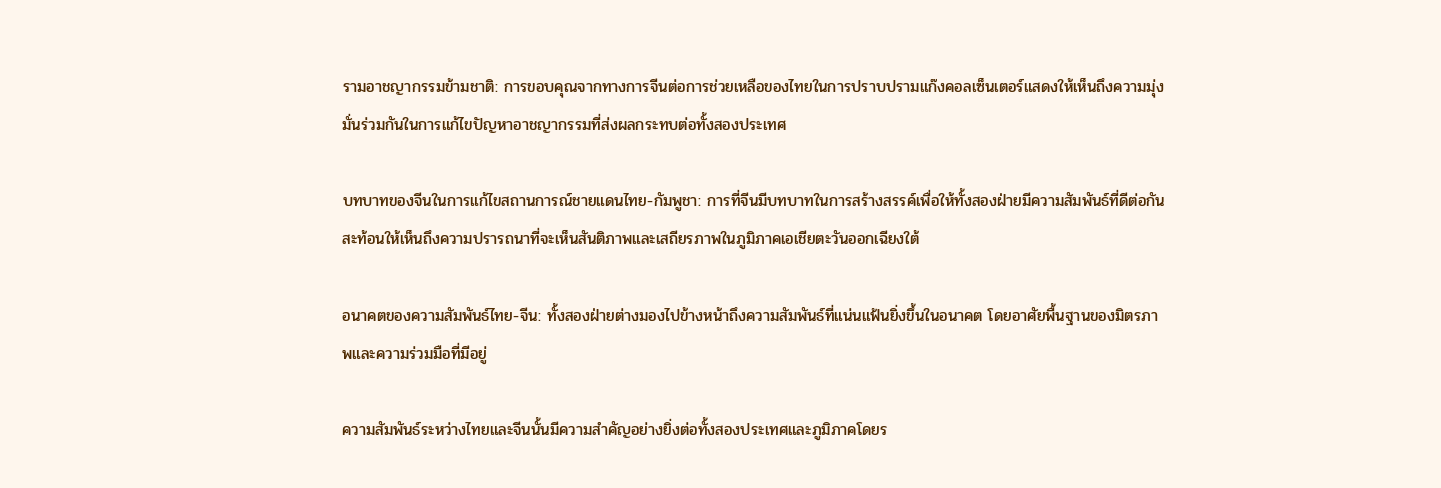รามอาชญากรรมข้ามชาติ: การขอบคุณจากทางการจีนต่อการช่วยเหลือของไทยในการปราบปรามแก๊งคอลเซ็นเตอร์แสดงให้เห็นถึงความมุ่งมั่นร่วมกันในการแก้ไขปัญหาอาชญากรรมที่ส่งผลกระทบต่อทั้งสองประเทศ

บทบาทของจีนในการแก้ไขสถานการณ์ชายแดนไทย-กัมพูชา: การที่จีนมีบทบาทในการสร้างสรรค์เพื่อให้ทั้งสองฝ่ายมีความสัมพันธ์ที่ดีต่อกัน สะท้อนให้เห็นถึงความปรารถนาที่จะเห็นสันติภาพและเสถียรภาพในภูมิภาคเอเชียตะวันออกเฉียงใต้

อนาคตของความสัมพันธ์ไทย-จีน: ทั้งสองฝ่ายต่างมองไปข้างหน้าถึงความสัมพันธ์ที่แน่นแฟ้นยิ่งขึ้นในอนาคต โดยอาศัยพื้นฐานของมิตรภาพและความร่วมมือที่มีอยู่

ความสัมพันธ์ระหว่างไทยและจีนนั้นมีความสำคัญอย่างยิ่งต่อทั้งสองประเทศและภูมิภาคโดยร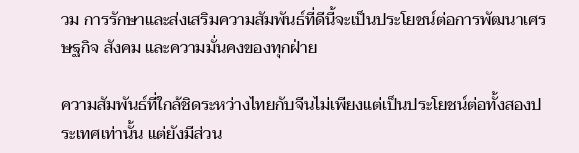วม การรักษาและส่งเสริมความสัมพันธ์ที่ดีนี้จะเป็นประโยชน์ต่อการพัฒนาเศรษฐกิจ สังคม และความมั่นคงของทุกฝ่าย

ความสัมพันธ์ที่ใกล้ชิดระหว่างไทยกับจีนไม่เพียงแต่เป็นประโยชน์ต่อทั้งสองประเทศเท่านั้น แต่ยังมีส่วน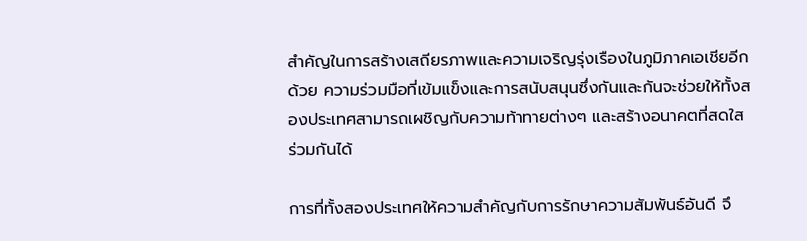สำคัญในการสร้างเสถียรภาพและความเจริญรุ่งเรืองในภูมิภาคเอเชียอีกด้วย ความร่วมมือที่เข้มแข็งและการสนับสนุนซึ่งกันและกันจะช่วยให้ทั้งสองประเทศสามารถเผชิญกับความท้าทายต่างๆ และสร้างอนาคตที่สดใสร่วมกันได้

การที่ทั้งสองประเทศให้ความสำคัญกับการรักษาความสัมพันธ์อันดี จึ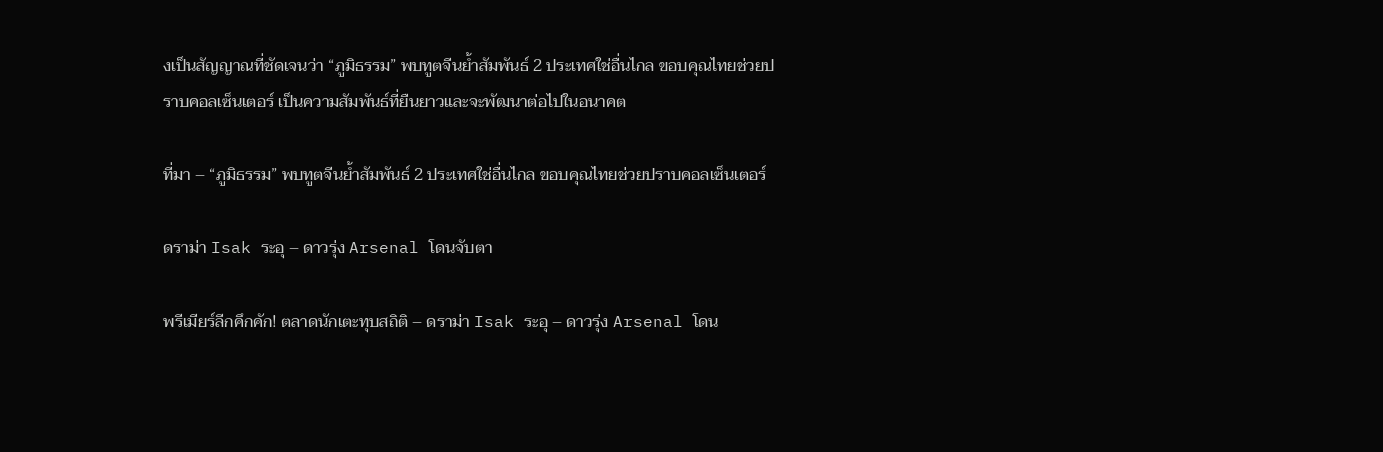งเป็นสัญญาณที่ชัดเจนว่า “ภูมิธรรม” พบทูตจีนย้ำสัมพันธ์ 2 ประเทศใช่อื่นไกล ขอบคุณไทยช่วยปราบคอลเซ็นเตอร์ เป็นความสัมพันธ์ที่ยืนยาวและจะพัฒนาต่อไปในอนาคต

ที่มา – “ภูมิธรรม” พบทูตจีนย้ำสัมพันธ์ 2 ประเทศใช่อื่นไกล ขอบคุณไทยช่วยปราบคอลเซ็นเตอร์

ดราม่า Isak ระอุ – ดาวรุ่ง Arsenal โดนจับตา

พรีเมียร์ลีกคึกคัก! ตลาดนักเตะทุบสถิติ – ดราม่า Isak ระอุ – ดาวรุ่ง Arsenal โดน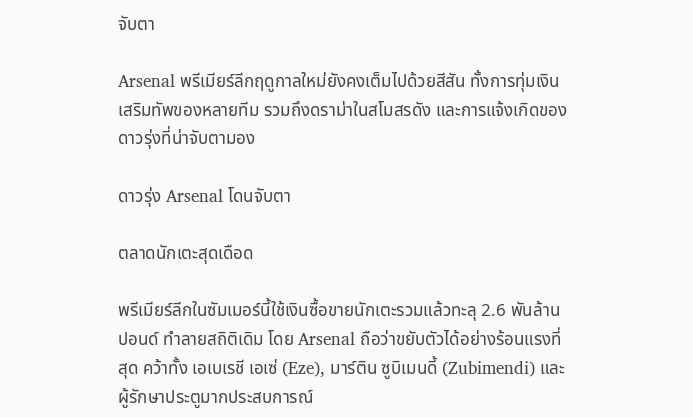จับตา

Arsenal พรีเมียร์ลีกฤดูกาลใหม่ยังคงเต็มไปด้วยสีสัน ทั้งการทุ่มเงินเสริมทัพของหลายทีม รวมถึงดราม่าในสโมสรดัง และการแจ้งเกิดของดาวรุ่งที่น่าจับตามอง

ดาวรุ่ง Arsenal โดนจับตา

ตลาดนักเตะสุดเดือด

พรีเมียร์ลีกในซัมเมอร์นี้ใช้เงินซื้อขายนักเตะรวมแล้วทะลุ 2.6 พันล้านปอนด์ ทำลายสถิติเดิม โดย Arsenal ถือว่าขยับตัวได้อย่างร้อนแรงที่สุด คว้าทั้ง เอเบเรชี เอเซ่ (Eze), มาร์ติน ซูบิเมนดี้ (Zubimendi) และผู้รักษาประตูมากประสบการณ์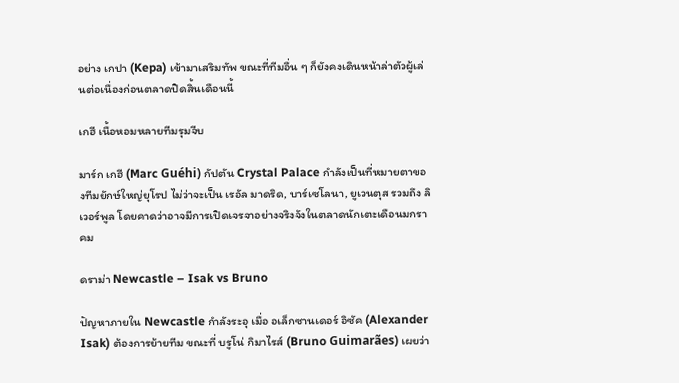อย่าง เกปา (Kepa) เข้ามาเสริมทัพ ขณะที่ทีมอื่น ๆ ก็ยังคงเดินหน้าล่าตัวผู้เล่นต่อเนื่องก่อนตลาดปิดสิ้นเดือนนี้

เกฮี เนื้อหอมหลายทีมรุมจีบ

มาร์ก เกฮี (Marc Guéhi) กัปตัน Crystal Palace กำลังเป็นที่หมายตาของทีมยักษ์ใหญ่ยุโรป ไม่ว่าจะเป็น เรอัล มาดริด, บาร์เซโลนา, ยูเวนตุส รวมถึง ลิเวอร์พูล โดยคาดว่าอาจมีการเปิดเจรจาอย่างจริงจังในตลาดนักเตะเดือนมกราคม

ดราม่า Newcastle – Isak vs Bruno

ปัญหาภายใน Newcastle กำลังระอุ เมื่อ อเล็กซานเดอร์ อิซัค (Alexander Isak) ต้องการย้ายทีม ขณะที่ บรูโน่ กิมาไรส์ (Bruno Guimarães) เผยว่า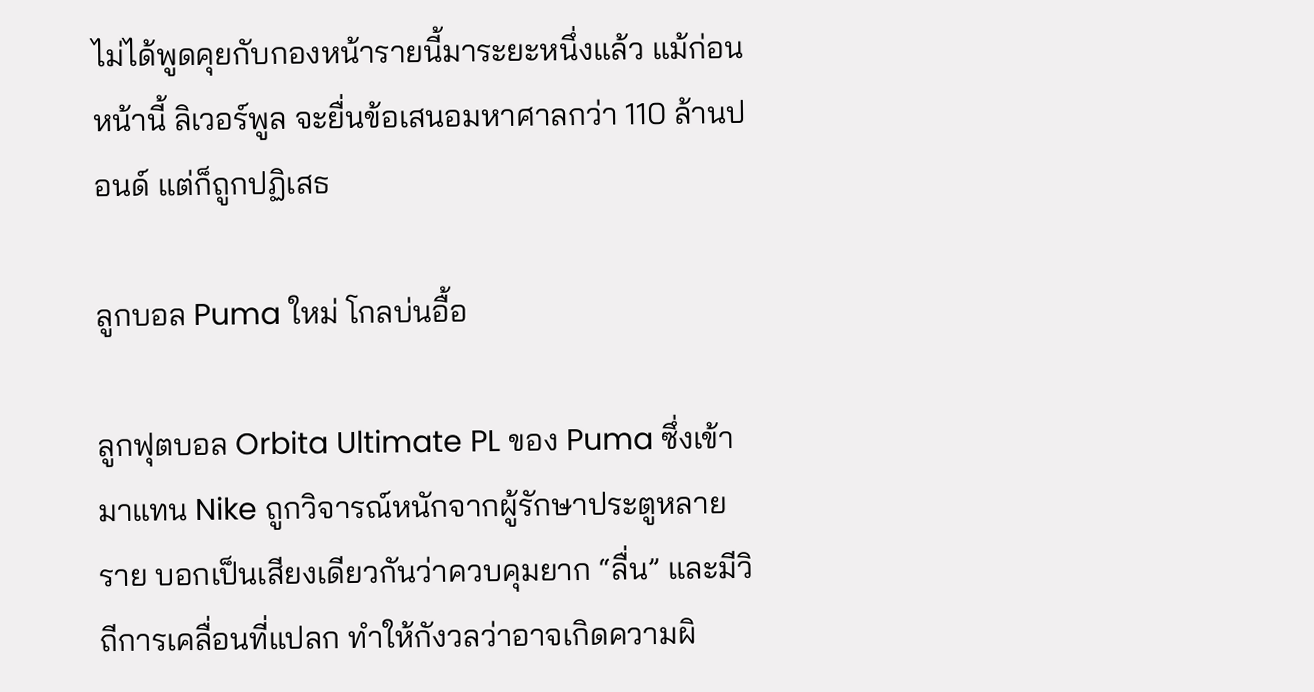ไม่ได้พูดคุยกับกองหน้ารายนี้มาระยะหนึ่งแล้ว แม้ก่อนหน้านี้ ลิเวอร์พูล จะยื่นข้อเสนอมหาศาลกว่า 110 ล้านปอนด์ แต่ก็ถูกปฏิเสธ

ลูกบอล Puma ใหม่ โกลบ่นอื้อ

ลูกฟุตบอล Orbita Ultimate PL ของ Puma ซึ่งเข้ามาแทน Nike ถูกวิจารณ์หนักจากผู้รักษาประตูหลายราย บอกเป็นเสียงเดียวกันว่าควบคุมยาก “ลื่น” และมีวิถีการเคลื่อนที่แปลก ทำให้กังวลว่าอาจเกิดความผิ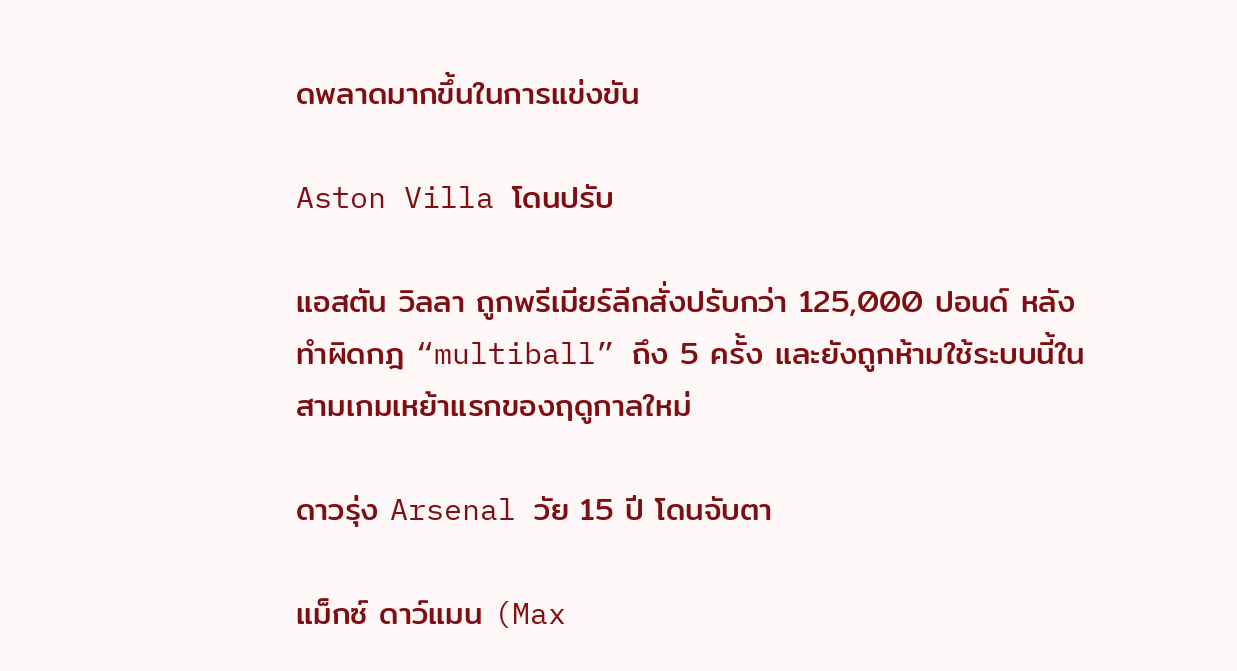ดพลาดมากขึ้นในการแข่งขัน

Aston Villa โดนปรับ

แอสตัน วิลลา ถูกพรีเมียร์ลีกสั่งปรับกว่า 125,000 ปอนด์ หลังทำผิดกฎ “multiball” ถึง 5 ครั้ง และยังถูกห้ามใช้ระบบนี้ในสามเกมเหย้าแรกของฤดูกาลใหม่

ดาวรุ่ง Arsenal วัย 15 ปี โดนจับตา

แม็กซ์ ดาว์แมน (Max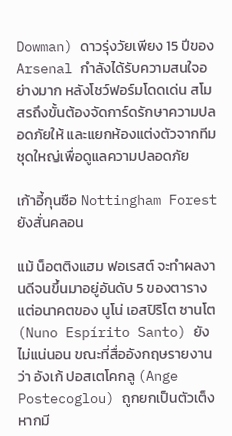Dowman) ดาวรุ่งวัยเพียง 15 ปีของ Arsenal กำลังได้รับความสนใจอย่างมาก หลังโชว์ฟอร์มโดดเด่น สโมสรถึงขั้นต้องจัดการ์ดรักษาความปลอดภัยให้ และแยกห้องแต่งตัวจากทีมชุดใหญ่เพื่อดูแลความปลอดภัย

เก้าอี้กุนซือ Nottingham Forest ยังสั่นคลอน

แม้ น็อตติงแฮม ฟอเรสต์ จะทำผลงานดีจนขึ้นมาอยู่อันดับ 5 ของตาราง แต่อนาคตของ นูโน่ เอสปิริโต ซานโต (Nuno Espírito Santo) ยังไม่แน่นอน ขณะที่สื่ออังกฤษรายงานว่า อังเก้ ปอสเตโคกลู (Ange Postecoglou) ถูกยกเป็นตัวเต็ง หากมี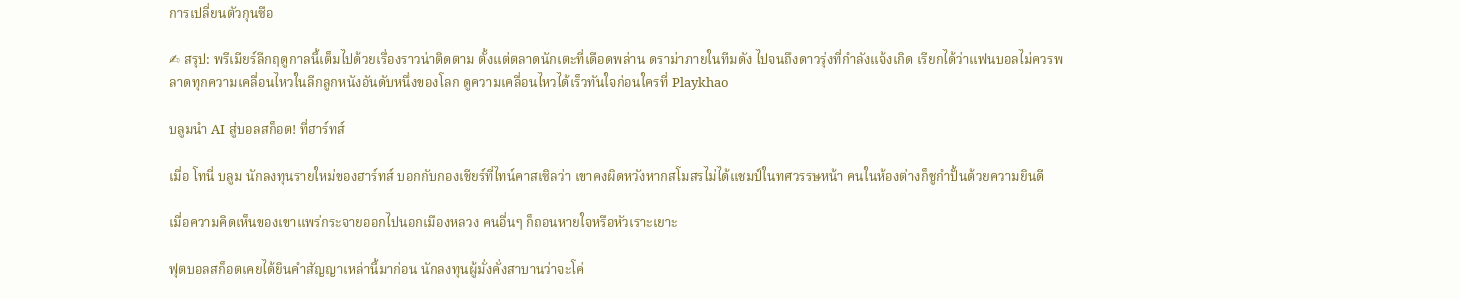การเปลี่ยนตัวกุนซือ

✍ สรุป: พรีเมียร์ลีกฤดูกาลนี้เต็มไปด้วยเรื่องราวน่าติดตาม ตั้งแต่ตลาดนักเตะที่เดือดพล่าน ดราม่าภายในทีมดัง ไปจนถึงดาวรุ่งที่กำลังแจ้งเกิด เรียกได้ว่าแฟนบอลไม่ควรพลาดทุกความเคลื่อนไหวในลีกลูกหนังอันดับหนึ่งของโลก ดูความเคลื่อนไหวได้เร็วทันใจก่อนใครที่ Playkhao

บลูมนำ AI สู่บอลสก็อต! ที่ฮาร์ทส์

เมื่อ โทนี่ บลูม นักลงทุนรายใหม่ของฮาร์ทส์ บอกกับกองเชียร์ที่ไทน์คาสเซิลว่า เขาคงผิดหวังหากสโมสรไม่ได้แชมป์ในทศวรรษหน้า คนในห้องต่างก็ชูกำปั้นด้วยความยินดี

เมื่อความคิดเห็นของเขาแพร่กระจายออกไปนอกเมืองหลวง คนอื่นๆ ก็ถอนหายใจหรือหัวเราะเยาะ

ฟุตบอลสก็อตเคยได้ยินคำสัญญาเหล่านี้มาก่อน นักลงทุนผู้มั่งคั่งสาบานว่าจะโค่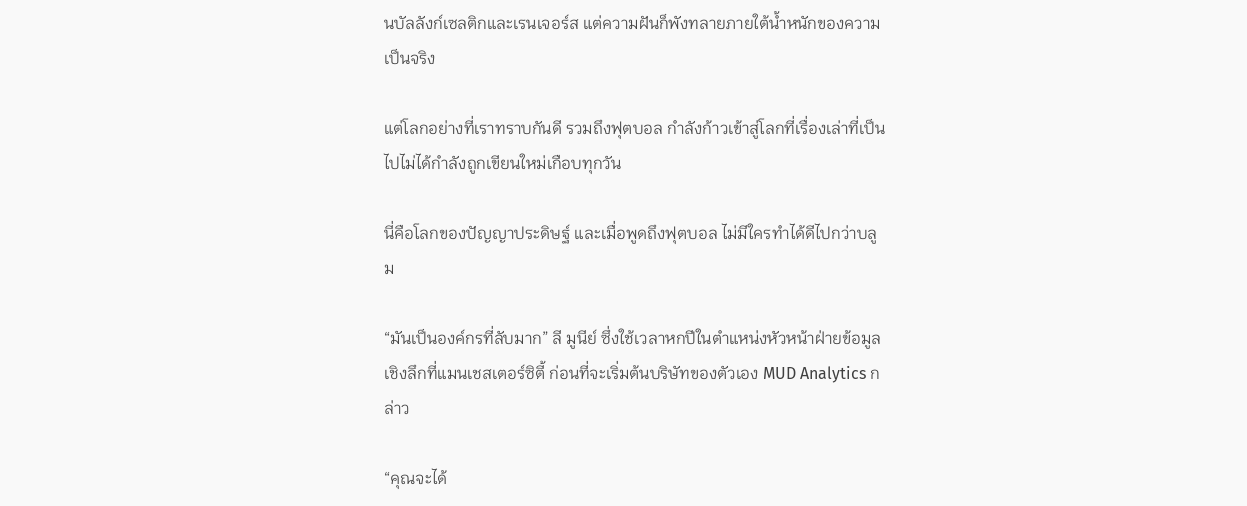นบัลลังก์เซลติกและเรนเจอร์ส แต่ความฝันก็พังทลายภายใต้น้ำหนักของความเป็นจริง

แต่โลกอย่างที่เราทราบกันดี รวมถึงฟุตบอล กำลังก้าวเข้าสู่โลกที่เรื่องเล่าที่เป็นไปไม่ได้กำลังถูกเขียนใหม่เกือบทุกวัน

นี่คือโลกของปัญญาประดิษฐ์ และเมื่อพูดถึงฟุตบอล ไม่มีใครทำได้ดีไปกว่าบลูม

“มันเป็นองค์กรที่ลับมาก” ลี มูนีย์ ซึ่งใช้เวลาหกปีในตำแหน่งหัวหน้าฝ่ายข้อมูลเชิงลึกที่แมนเชสเตอร์ซิตี้ ก่อนที่จะเริ่มต้นบริษัทของตัวเอง MUD Analytics กล่าว

“คุณจะได้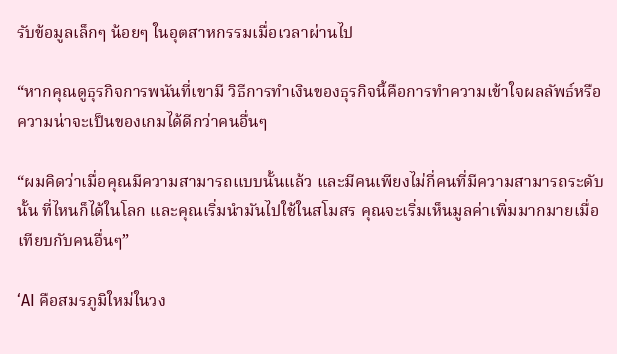รับข้อมูลเล็กๆ น้อยๆ ในอุตสาหกรรมเมื่อเวลาผ่านไป

“หากคุณดูธุรกิจการพนันที่เขามี วิธีการทำเงินของธุรกิจนี้คือการทำความเข้าใจผลลัพธ์หรือความน่าจะเป็นของเกมได้ดีกว่าคนอื่นๆ

“ผมคิดว่าเมื่อคุณมีความสามารถแบบนั้นแล้ว และมีคนเพียงไม่กี่คนที่มีความสามารถระดับนั้น ที่ไหนก็ได้ในโลก และคุณเริ่มนำมันไปใช้ในสโมสร คุณจะเริ่มเห็นมูลค่าเพิ่มมากมายเมื่อเทียบกับคนอื่นๆ”

‘AI คือสมรภูมิใหม่ในวง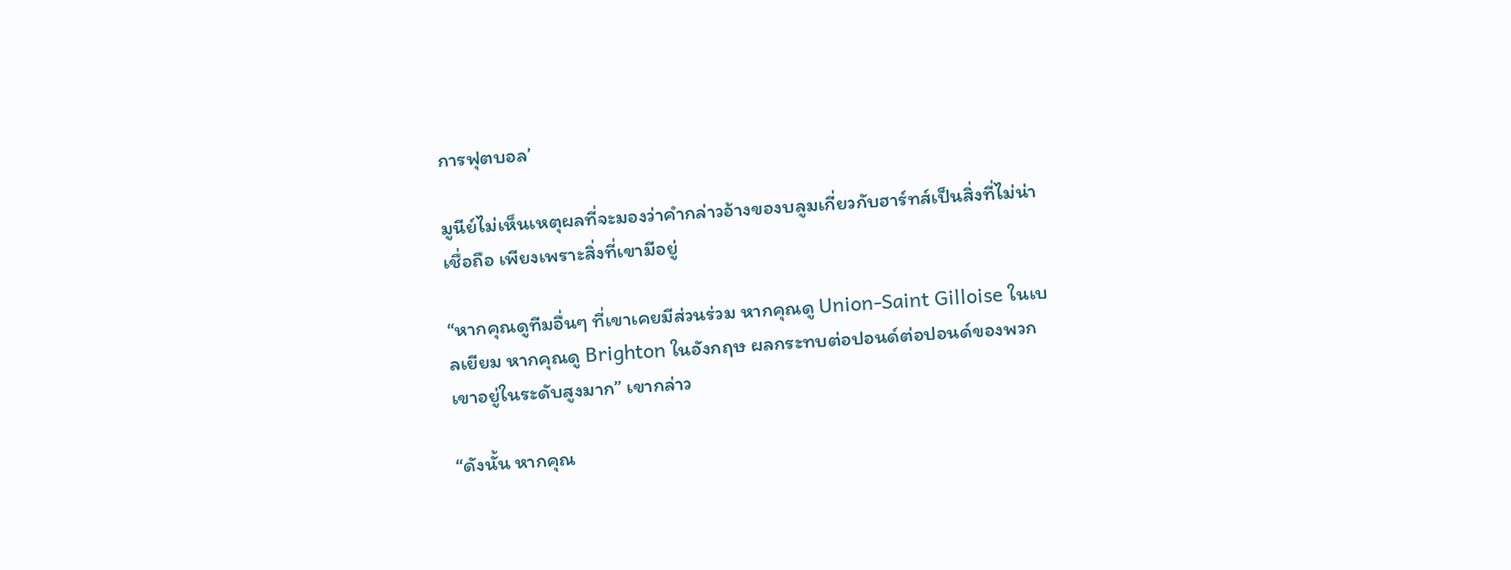การฟุตบอล’

มูนีย์ไม่เห็นเหตุผลที่จะมองว่าคำกล่าวอ้างของบลูมเกี่ยวกับฮาร์ทส์เป็นสิ่งที่ไม่น่าเชื่อถือ เพียงเพราะสิ่งที่เขามีอยู่

“หากคุณดูทีมอื่นๆ ที่เขาเคยมีส่วนร่วม หากคุณดู Union-Saint Gilloise ในเบลเยียม หากคุณดู Brighton ในอังกฤษ ผลกระทบต่อปอนด์ต่อปอนด์ของพวกเขาอยู่ในระดับสูงมาก” เขากล่าว

“ดังนั้น หากคุณ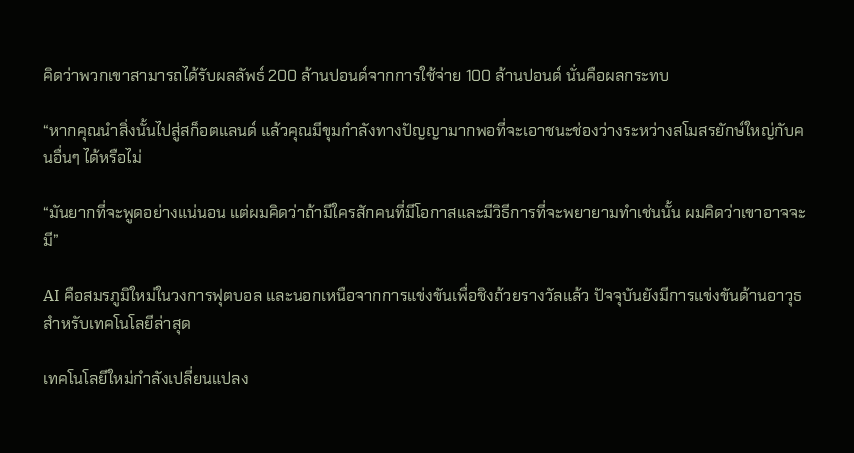คิดว่าพวกเขาสามารถได้รับผลลัพธ์ 200 ล้านปอนด์จากการใช้จ่าย 100 ล้านปอนด์ นั่นคือผลกระทบ

“หากคุณนำสิ่งนั้นไปสู่สก็อตแลนด์ แล้วคุณมีขุมกำลังทางปัญญามากพอที่จะเอาชนะช่องว่างระหว่างสโมสรยักษ์ใหญ่กับคนอื่นๆ ได้หรือไม่

“มันยากที่จะพูดอย่างแน่นอน แต่ผมคิดว่าถ้ามีใครสักคนที่มีโอกาสและมีวิธีการที่จะพยายามทำเช่นนั้น ผมคิดว่าเขาอาจจะมี”

AI คือสมรภูมิใหม่ในวงการฟุตบอล และนอกเหนือจากการแข่งขันเพื่อชิงถ้วยรางวัลแล้ว ปัจจุบันยังมีการแข่งขันด้านอาวุธสำหรับเทคโนโลยีล่าสุด

เทคโนโลยีใหม่กำลังเปลี่ยนแปลง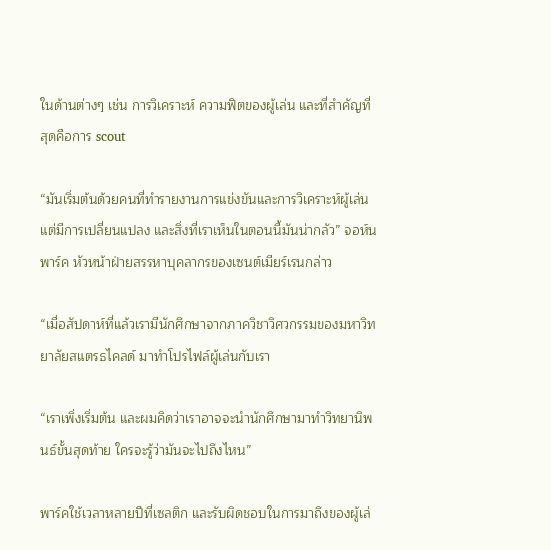ในด้านต่างๆ เช่น การวิเคราะห์ ความฟิตของผู้เล่น และที่สำคัญที่สุดคือการ scout

“มันเริ่มต้นด้วยคนที่ทำรายงานการแข่งขันและการวิเคราะห์ผู้เล่น แต่มีการเปลี่ยนแปลง และสิ่งที่เราเห็นในตอนนี้มันน่ากลัว” จอห์น พาร์ค หัวหน้าฝ่ายสรรหาบุคลากรของเซนต์เมียร์เรนกล่าว

“เมื่อสัปดาห์ที่แล้วเรามีนักศึกษาจากภาควิชาวิศวกรรมของมหาวิทยาลัยสแตรธไคลด์ มาทำโปรไฟล์ผู้เล่นกับเรา

“เราเพิ่งเริ่มต้น และผมคิดว่าเราอาจจะนำนักศึกษามาทำวิทยานิพนธ์ขั้นสุดท้าย ใครจะรู้ว่ามันจะไปถึงไหน”

พาร์คใช้เวลาหลายปีที่เซลติก และรับผิดชอบในการมาถึงของผู้เล่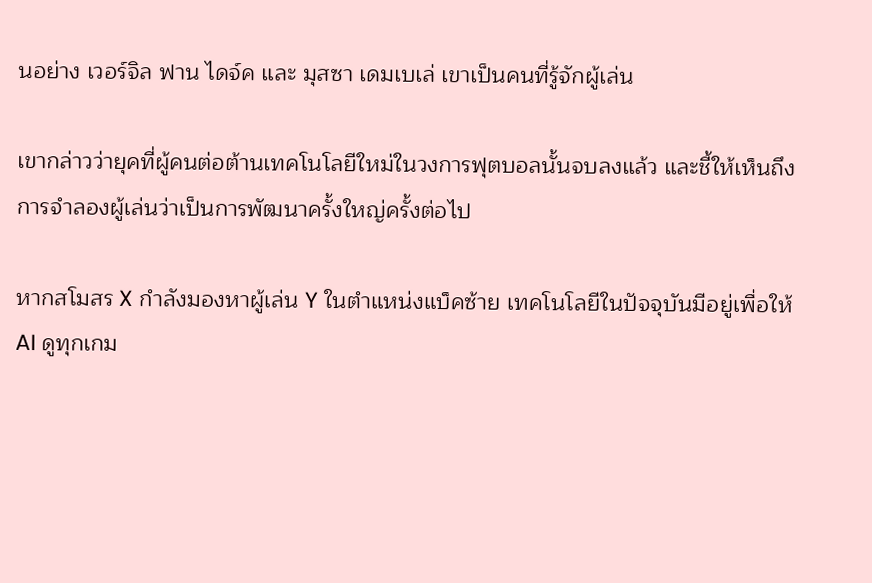นอย่าง เวอร์จิล ฟาน ไดจ์ค และ มุสซา เดมเบเล่ เขาเป็นคนที่รู้จักผู้เล่น

เขากล่าวว่ายุคที่ผู้คนต่อต้านเทคโนโลยีใหม่ในวงการฟุตบอลนั้นจบลงแล้ว และชี้ให้เห็นถึงการจำลองผู้เล่นว่าเป็นการพัฒนาครั้งใหญ่ครั้งต่อไป

หากสโมสร X กำลังมองหาผู้เล่น Y ในตำแหน่งแบ็คซ้าย เทคโนโลยีในปัจจุบันมีอยู่เพื่อให้ AI ดูทุกเกม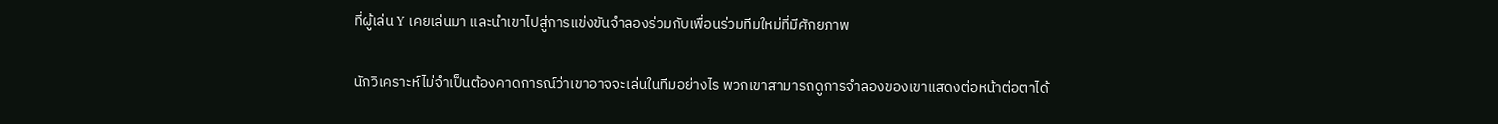ที่ผู้เล่น Y เคยเล่นมา และนำเขาไปสู่การแข่งขันจำลองร่วมกับเพื่อนร่วมทีมใหม่ที่มีศักยภาพ

นักวิเคราะห์ไม่จำเป็นต้องคาดการณ์ว่าเขาอาจจะเล่นในทีมอย่างไร พวกเขาสามารถดูการจำลองของเขาแสดงต่อหน้าต่อตาได้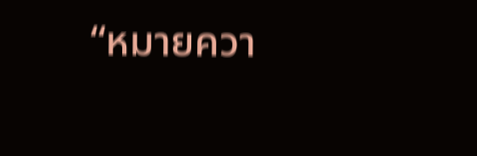“หมายควา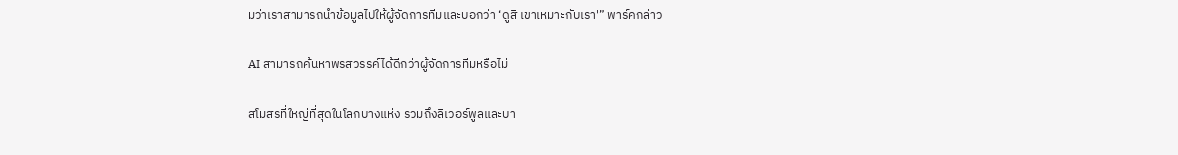มว่าเราสามารถนำข้อมูลไปให้ผู้จัดการทีมและบอกว่า ‘ดูสิ เขาเหมาะกับเรา'” พาร์คกล่าว

AI สามารถค้นหาพรสวรรค์ได้ดีกว่าผู้จัดการทีมหรือไม่

สโมสรที่ใหญ่ที่สุดในโลกบางแห่ง รวมถึงลิเวอร์พูลและบา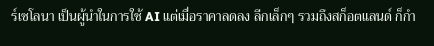ร์เซโลนา เป็นผู้นำในการใช้ AI แต่เมื่อราคาลดลง ลีกเล็กๆ รวมถึงสก็อตแลนด์ ก็กำ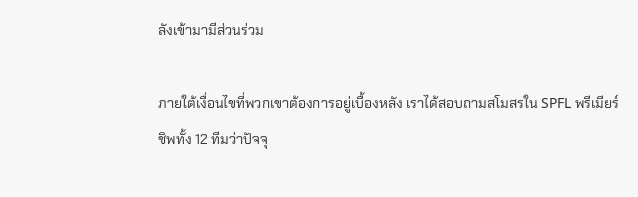ลังเข้ามามีส่วนร่วม

ภายใต้เงื่อนไขที่พวกเขาต้องการอยู่เบื้องหลัง เราได้สอบถามสโมสรใน SPFL พรีเมียร์ชิพทั้ง 12 ทีมว่าปัจจุ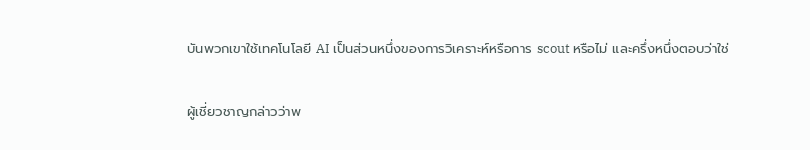บันพวกเขาใช้เทคโนโลยี AI เป็นส่วนหนึ่งของการวิเคราะห์หรือการ scout หรือไม่ และครึ่งหนึ่งตอบว่าใช่

ผู้เชี่ยวชาญกล่าวว่าพ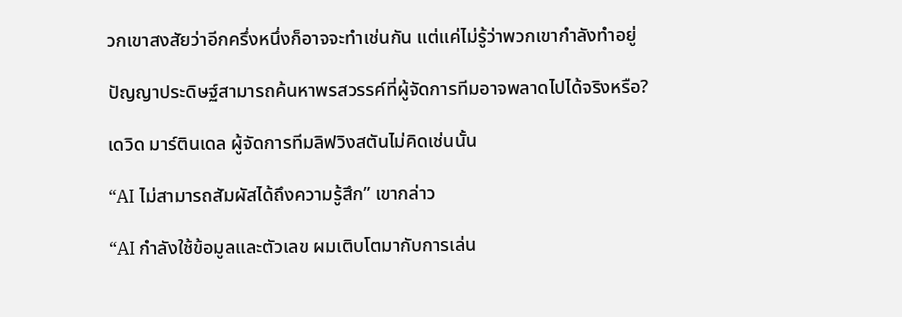วกเขาสงสัยว่าอีกครึ่งหนึ่งก็อาจจะทำเช่นกัน แต่แค่ไม่รู้ว่าพวกเขากำลังทำอยู่

ปัญญาประดิษฐ์สามารถค้นหาพรสวรรค์ที่ผู้จัดการทีมอาจพลาดไปได้จริงหรือ?

เดวิด มาร์ตินเดล ผู้จัดการทีมลิฟวิงสตันไม่คิดเช่นนั้น

“AI ไม่สามารถสัมผัสได้ถึงความรู้สึก” เขากล่าว

“AI กำลังใช้ข้อมูลและตัวเลข ผมเติบโตมากับการเล่น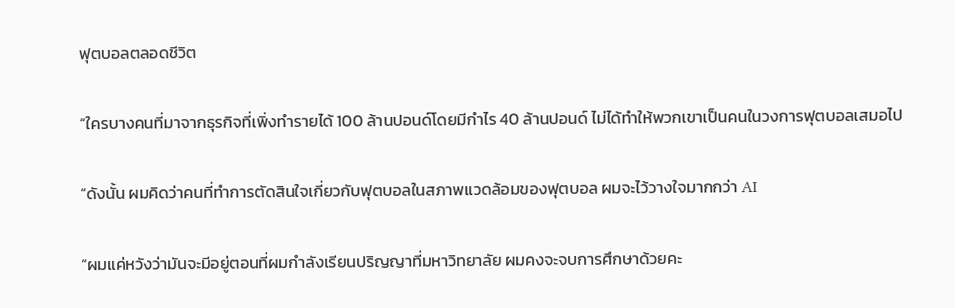ฟุตบอลตลอดชีวิต

“ใครบางคนที่มาจากธุรกิจที่เพิ่งทำรายได้ 100 ล้านปอนด์โดยมีกำไร 40 ล้านปอนด์ ไม่ได้ทำให้พวกเขาเป็นคนในวงการฟุตบอลเสมอไป

“ดังนั้น ผมคิดว่าคนที่ทำการตัดสินใจเกี่ยวกับฟุตบอลในสภาพแวดล้อมของฟุตบอล ผมจะไว้วางใจมากกว่า AI

“ผมแค่หวังว่ามันจะมีอยู่ตอนที่ผมกำลังเรียนปริญญาที่มหาวิทยาลัย ผมคงจะจบการศึกษาด้วยคะ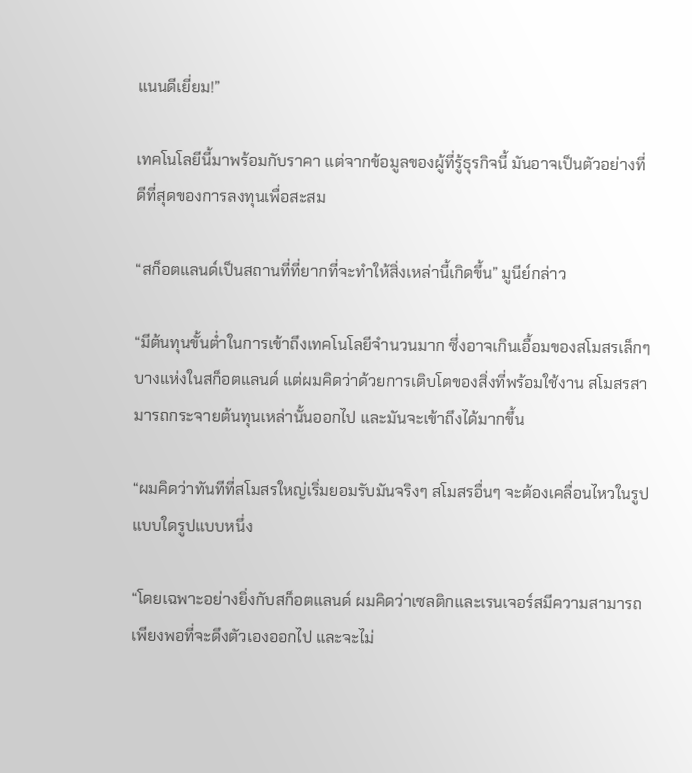แนนดีเยี่ยม!”

เทคโนโลยีนี้มาพร้อมกับราคา แต่จากข้อมูลของผู้ที่รู้ธุรกิจนี้ มันอาจเป็นตัวอย่างที่ดีที่สุดของการลงทุนเพื่อสะสม

“สก็อตแลนด์เป็นสถานที่ที่ยากที่จะทำให้สิ่งเหล่านี้เกิดขึ้น” มูนีย์กล่าว

“มีต้นทุนขั้นต่ำในการเข้าถึงเทคโนโลยีจำนวนมาก ซึ่งอาจเกินเอื้อมของสโมสรเล็กๆ บางแห่งในสก็อตแลนด์ แต่ผมคิดว่าด้วยการเติบโตของสิ่งที่พร้อมใช้งาน สโมสรสามารถกระจายต้นทุนเหล่านั้นออกไป และมันจะเข้าถึงได้มากขึ้น

“ผมคิดว่าทันทีที่สโมสรใหญ่เริ่มยอมรับมันจริงๆ สโมสรอื่นๆ จะต้องเคลื่อนไหวในรูปแบบใดรูปแบบหนึ่ง

“โดยเฉพาะอย่างยิ่งกับสก็อตแลนด์ ผมคิดว่าเซลติกและเรนเจอร์สมีความสามารถเพียงพอที่จะดึงตัวเองออกไป และจะไม่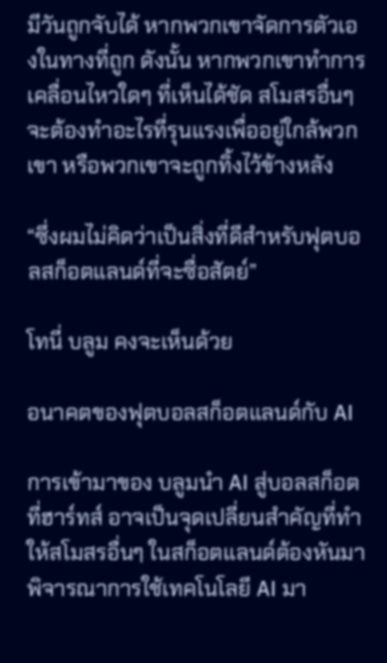มีวันถูกจับได้ หากพวกเขาจัดการตัวเองในทางที่ถูก ดังนั้น หากพวกเขาทำการเคลื่อนไหวใดๆ ที่เห็นได้ชัด สโมสรอื่นๆ จะต้องทำอะไรที่รุนแรงเพื่ออยู่ใกล้พวกเขา หรือพวกเขาจะถูกทิ้งไว้ข้างหลัง

“ซึ่งผมไม่คิดว่าเป็นสิ่งที่ดีสำหรับฟุตบอลสก็อตแลนด์ที่จะซื่อสัตย์”

โทนี่ บลูม คงจะเห็นด้วย

อนาคตของฟุตบอลสก็อตแลนด์กับ AI

การเข้ามาของ บลูมนำ AI สู่บอลสก็อต ที่ฮาร์ทส์ อาจเป็นจุดเปลี่ยนสำคัญที่ทำให้สโมสรอื่นๆ ในสก็อตแลนด์ต้องหันมาพิจารณาการใช้เทคโนโลยี AI มา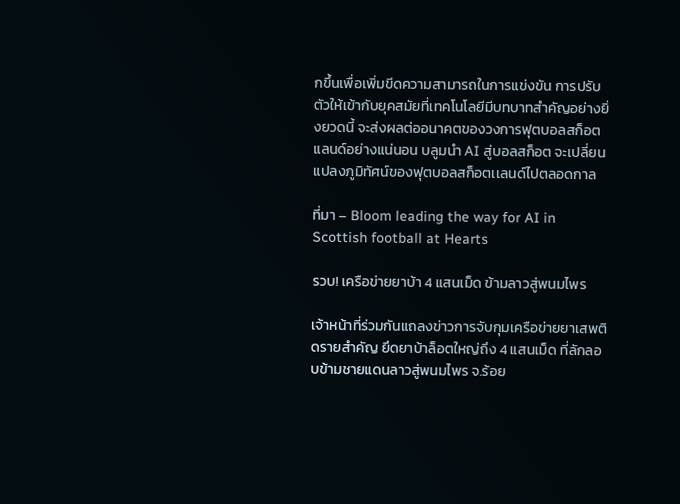กขึ้นเพื่อเพิ่มขีดความสามารถในการแข่งขัน การปรับตัวให้เข้ากับยุคสมัยที่เทคโนโลยีมีบทบาทสำคัญอย่างยิ่งยวดนี้ จะส่งผลต่ออนาคตของวงการฟุตบอลสก็อตแลนด์อย่างแน่นอน บลูมนำ AI สู่บอลสก็อต จะเปลี่ยนแปลงภูมิทัศน์ของฟุตบอลสก็อตเเลนด์ไปตลอดกาล

ที่มา – Bloom leading the way for AI in Scottish football at Hearts

รวบ! เครือข่ายยาบ้า 4 แสนเม็ด ข้ามลาวสู่พนมไพร

เจ้าหน้าที่ร่วมกันแถลงข่าวการจับกุมเครือข่ายยาเสพติดรายสำคัญ ยึดยาบ้าล็อตใหญ่ถึง 4 แสนเม็ด ที่ลักลอบข้ามชายแดนลาวสู่พนมไพร จ.ร้อย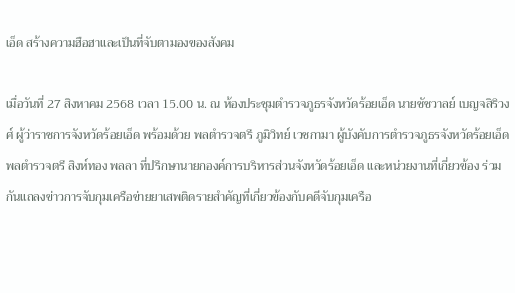เอ็ด สร้างความฮือฮาและเป็นที่จับตามองของสังคม

เมื่อวันที่ 27 สิงหาคม 2568 เวลา 15.00 น. ณ ห้องประชุมตำรวจภูธรจังหวัดร้อยเอ็ด นายชัชวาลย์ เบญจสิริวงศ์ ผู้ว่าราชการจังหวัดร้อยเอ็ด พร้อมด้วย พลตำรวจตรี ภูมิวิทย์ เวชกามา ผู้บังคับการตำรวจภูธรจังหวัดร้อยเอ็ด พลตำรวจตรี สิงห์ทอง พลลา ที่ปรึกษานายกองค์การบริหารส่วนจังหวัดร้อยเอ็ด และหน่วยงานที่เกี่ยวข้อง ร่วมกันแถลงข่าวการจับกุมเครือข่ายยาเสพติดรายสำคัญที่เกี่ยวข้องกับคดีจับกุมเครือ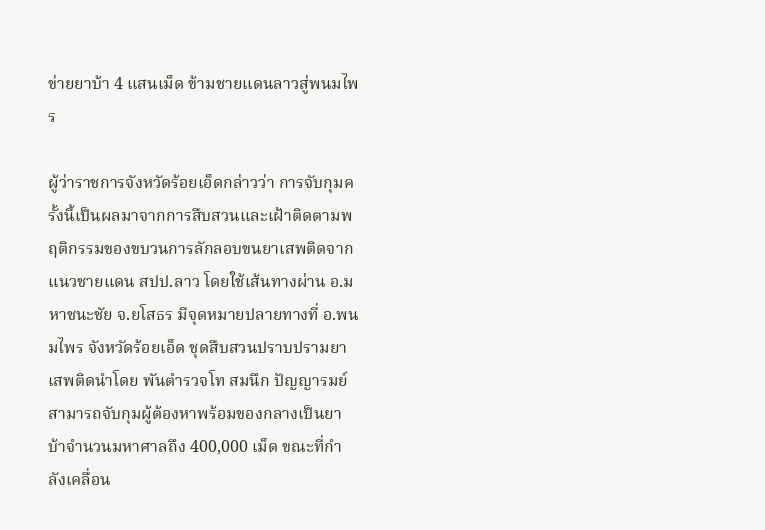ข่ายยาบ้า 4 แสนเม็ด ข้ามชายแดนลาวสู่พนมไพร

ผู้ว่าราชการจังหวัดร้อยเอ็ดกล่าวว่า การจับกุมครั้งนี้เป็นผลมาจากการสืบสวนและเฝ้าติดตามพฤติกรรมของขบวนการลักลอบขนยาเสพติดจากแนวชายแดน สปป.ลาว โดยใช้เส้นทางผ่าน อ.มหาชนะชัย จ.ยโสธร มีจุดหมายปลายทางที่ อ.พนมไพร จังหวัดร้อยเอ็ด ชุดสืบสวนปราบปรามยาเสพติดนำโดย พันตำรวจโท สมนึก ปัญญารมย์ สามารถจับกุมผู้ต้องหาพร้อมของกลางเป็นยาบ้าจำนวนมหาศาลถึง 400,000 เม็ด ขณะที่กำลังเคลื่อน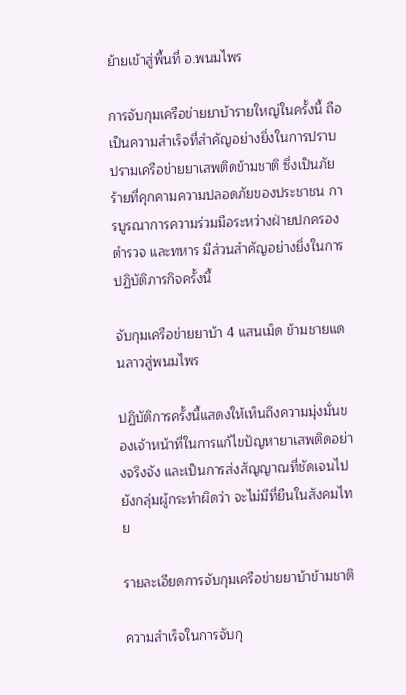ย้ายเข้าสู่พื้นที่ อ.พนมไพร

การจับกุมเครือข่ายยาบ้ารายใหญ่ในครั้งนี้ ถือเป็นความสำเร็จที่สำคัญอย่างยิ่งในการปราบปรามเครือข่ายยาเสพติดข้ามชาติ ซึ่งเป็นภัยร้ายที่คุกคามความปลอดภัยของประชาชน การบูรณาการความร่วมมือระหว่างฝ่ายปกครอง ตำรวจ และทหาร มีส่วนสำคัญอย่างยิ่งในการปฏิบัติภารกิจครั้งนี้

จับกุมเครือข่ายยาบ้า 4 แสนเม็ด ข้ามชายแดนลาวสู่พนมไพร

ปฏิบัติการครั้งนี้แสดงให้เห็นถึงความมุ่งมั่นของเจ้าหน้าที่ในการแก้ไขปัญหายาเสพติดอย่างจริงจัง และเป็นการส่งสัญญาณที่ชัดเจนไปยังกลุ่มผู้กระทำผิดว่า จะไม่มีที่ยืนในสังคมไทย

รายละเอียดการจับกุมเครือข่ายยาบ้าข้ามชาติ

ความสำเร็จในการจับกุ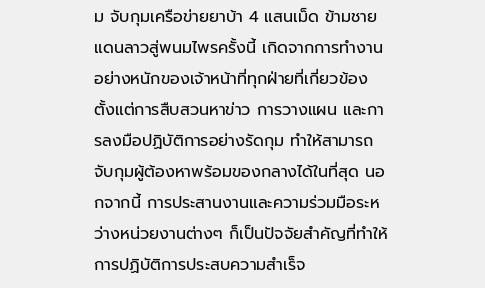ม จับกุมเครือข่ายยาบ้า 4 แสนเม็ด ข้ามชายแดนลาวสู่พนมไพรครั้งนี้ เกิดจากการทำงานอย่างหนักของเจ้าหน้าที่ทุกฝ่ายที่เกี่ยวข้อง ตั้งแต่การสืบสวนหาข่าว การวางแผน และการลงมือปฏิบัติการอย่างรัดกุม ทำให้สามารถจับกุมผู้ต้องหาพร้อมของกลางได้ในที่สุด นอกจากนี้ การประสานงานและความร่วมมือระหว่างหน่วยงานต่างๆ ก็เป็นปัจจัยสำคัญที่ทำให้การปฏิบัติการประสบความสำเร็จ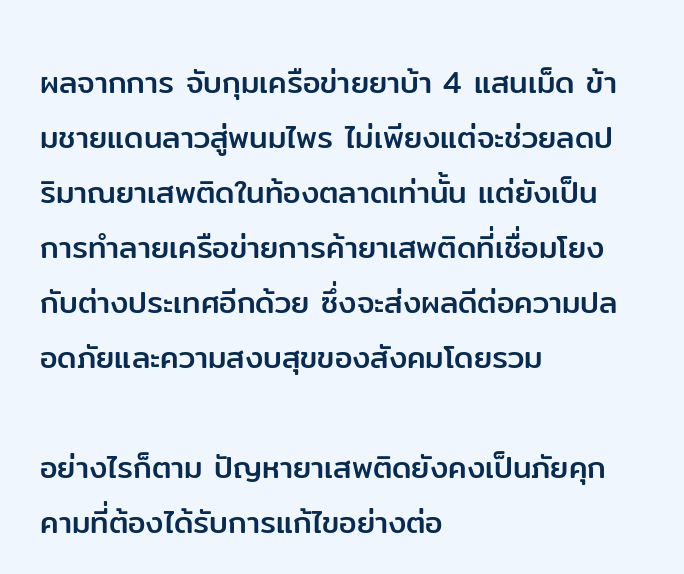ผลจากการ จับกุมเครือข่ายยาบ้า 4 แสนเม็ด ข้ามชายแดนลาวสู่พนมไพร ไม่เพียงแต่จะช่วยลดปริมาณยาเสพติดในท้องตลาดเท่านั้น แต่ยังเป็นการทำลายเครือข่ายการค้ายาเสพติดที่เชื่อมโยงกับต่างประเทศอีกด้วย ซึ่งจะส่งผลดีต่อความปลอดภัยและความสงบสุขของสังคมโดยรวม

อย่างไรก็ตาม ปัญหายาเสพติดยังคงเป็นภัยคุกคามที่ต้องได้รับการแก้ไขอย่างต่อ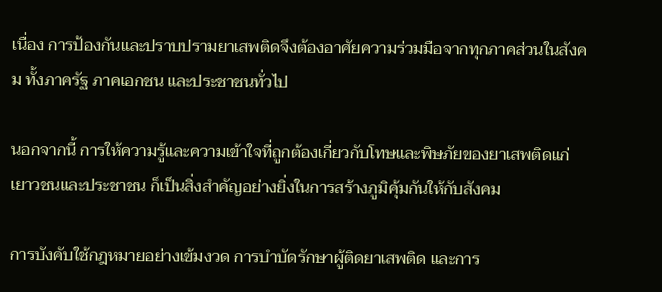เนื่อง การป้องกันและปราบปรามยาเสพติดจึงต้องอาศัยความร่วมมือจากทุกภาคส่วนในสังคม ทั้งภาครัฐ ภาคเอกชน และประชาชนทั่วไป

นอกจากนี้ การให้ความรู้และความเข้าใจที่ถูกต้องเกี่ยวกับโทษและพิษภัยของยาเสพติดแก่เยาวชนและประชาชน ก็เป็นสิ่งสำคัญอย่างยิ่งในการสร้างภูมิคุ้มกันให้กับสังคม

การบังคับใช้กฎหมายอย่างเข้มงวด การบำบัดรักษาผู้ติดยาเสพติด และการ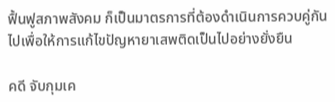ฟื้นฟูสภาพสังคม ก็เป็นมาตรการที่ต้องดำเนินการควบคู่กันไปเพื่อให้การแก้ไขปัญหายาเสพติดเป็นไปอย่างยั่งยืน

คดี จับกุมเค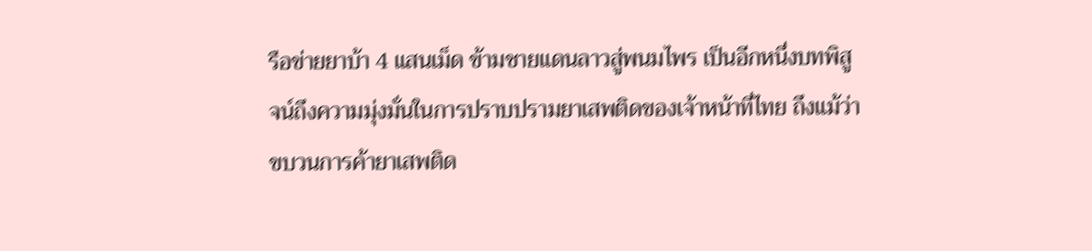รือข่ายยาบ้า 4 แสนเม็ด ข้ามชายแดนลาวสู่พนมไพร เป็นอีกหนึ่งบทพิสูจน์ถึงความมุ่งมั่นในการปราบปรามยาเสพติดของเจ้าหน้าที่ไทย ถึงแม้ว่าขบวนการค้ายาเสพติด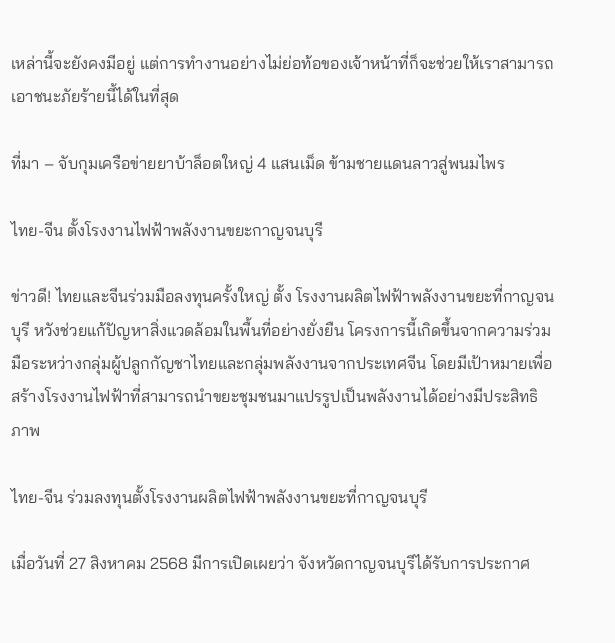เหล่านี้จะยังคงมีอยู่ แต่การทำงานอย่างไม่ย่อท้อของเจ้าหน้าที่ก็จะช่วยให้เราสามารถเอาชนะภัยร้ายนี้ได้ในที่สุด

ที่มา – จับกุมเครือข่ายยาบ้าล็อตใหญ่ 4 แสนเม็ด ข้ามชายแดนลาวสู่พนมไพร

ไทย-จีน ตั้งโรงงานไฟฟ้าพลังงานขยะกาญจนบุรี

ข่าวดี! ไทยและจีนร่วมมือลงทุนครั้งใหญ่ ตั้ง โรงงานผลิตไฟฟ้าพลังงานขยะที่กาญจนบุรี หวังช่วยแก้ปัญหาสิ่งแวดล้อมในพื้นที่อย่างยั่งยืน โครงการนี้เกิดขึ้นจากความร่วมมือระหว่างกลุ่มผู้ปลูกกัญชาไทยและกลุ่มพลังงานจากประเทศจีน โดยมีเป้าหมายเพื่อสร้างโรงงานไฟฟ้าที่สามารถนำขยะชุมชนมาแปรรูปเป็นพลังงานได้อย่างมีประสิทธิภาพ

ไทย-จีน ร่วมลงทุนตั้งโรงงานผลิตไฟฟ้าพลังงานขยะที่กาญจนบุรี

เมื่อวันที่ 27 สิงหาคม 2568 มีการเปิดเผยว่า จังหวัดกาญจนบุรีได้รับการประกาศ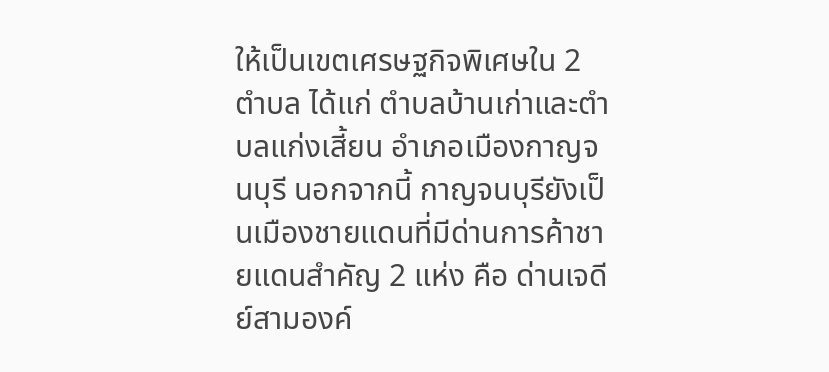ให้เป็นเขตเศรษฐกิจพิเศษใน 2 ตำบล ได้แก่ ตำบลบ้านเก่าและตำบลแก่งเสี้ยน อำเภอเมืองกาญจนบุรี นอกจากนี้ กาญจนบุรียังเป็นเมืองชายแดนที่มีด่านการค้าชายแดนสำคัญ 2 แห่ง คือ ด่านเจดีย์สามองค์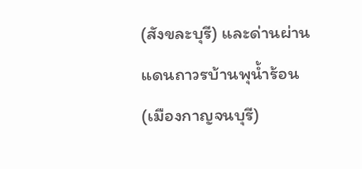(สังขละบุรี) และด่านผ่านแดนถาวรบ้านพุน้ำร้อน (เมืองกาญจนบุรี)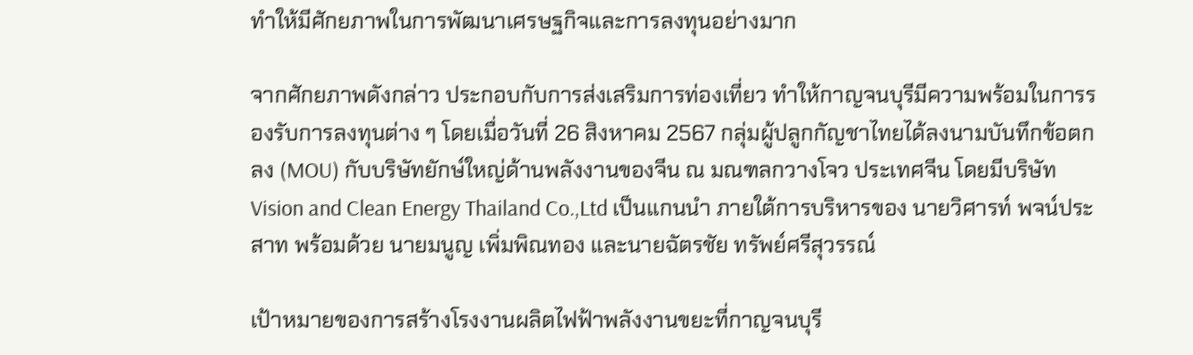ทำให้มีศักยภาพในการพัฒนาเศรษฐกิจและการลงทุนอย่างมาก

จากศักยภาพดังกล่าว ประกอบกับการส่งเสริมการท่องเที่ยว ทำให้กาญจนบุรีมีความพร้อมในการรองรับการลงทุนต่าง ๆ โดยเมื่อวันที่ 26 สิงหาคม 2567 กลุ่มผู้ปลูกกัญชาไทยได้ลงนามบันทึกข้อตกลง (MOU) กับบริษัทยักษ์ใหญ่ด้านพลังงานของจีน ณ มณฑลกวางโจว ประเทศจีน โดยมีบริษัท Vision and Clean Energy Thailand Co.,Ltd เป็นแกนนำ ภายใต้การบริหารของ นายวิศารท์ พจน์ประสาท พร้อมด้วย นายมนูญ เพิ่มพิณทอง และนายฉัตรชัย ทรัพย์ศรีสุวรรณ์

เป้าหมายของการสร้างโรงงานผลิตไฟฟ้าพลังงานขยะที่กาญจนบุรี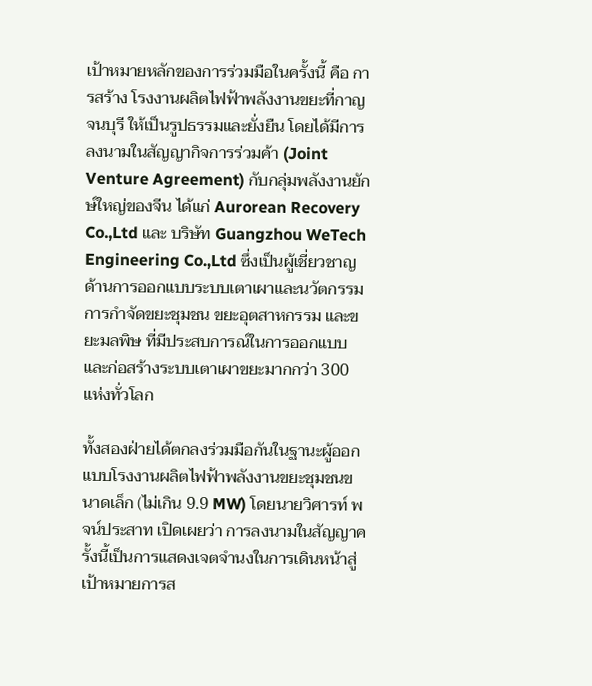เป้าหมายหลักของการร่วมมือในครั้งนี้ คือ การสร้าง โรงงานผลิตไฟฟ้าพลังงานขยะที่กาญจนบุรี ให้เป็นรูปธรรมและยั่งยืน โดยได้มีการลงนามในสัญญากิจการร่วมค้า (Joint Venture Agreement) กับกลุ่มพลังงานยักษ์ใหญ่ของจีน ได้แก่ Aurorean Recovery Co.,Ltd และ บริษัท Guangzhou WeTech Engineering Co.,Ltd ซึ่งเป็นผู้เชี่ยวชาญด้านการออกแบบระบบเตาเผาและนวัตกรรมการกำจัดขยะชุมชน ขยะอุตสาหกรรม และขยะมลพิษ ที่มีประสบการณ์ในการออกแบบและก่อสร้างระบบเตาเผาขยะมากกว่า 300 แห่งทั่วโลก

ทั้งสองฝ่ายได้ตกลงร่วมมือกันในฐานะผู้ออกแบบโรงงานผลิตไฟฟ้าพลังงานขยะชุมชนขนาดเล็ก (ไม่เกิน 9.9 MW) โดยนายวิศารท์ พจน์ประสาท เปิดเผยว่า การลงนามในสัญญาครั้งนี้เป็นการแสดงเจตจำนงในการเดินหน้าสู่เป้าหมายการส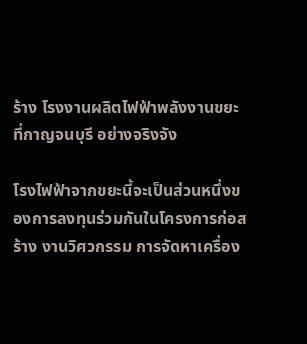ร้าง โรงงานผลิตไฟฟ้าพลังงานขยะที่กาญจนบุรี อย่างจริงจัง

โรงไฟฟ้าจากขยะนี้จะเป็นส่วนหนึ่งของการลงทุนร่วมกันในโครงการก่อสร้าง งานวิศวกรรม การจัดหาเครื่อง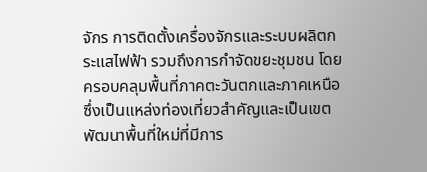จักร การติดตั้งเครื่องจักรและระบบผลิตกระแสไฟฟ้า รวมถึงการกำจัดขยะชุมชน โดยครอบคลุมพื้นที่ภาคตะวันตกและภาคเหนือ ซึ่งเป็นแหล่งท่องเที่ยวสำคัญและเป็นเขตพัฒนาพื้นที่ใหม่ที่มีการ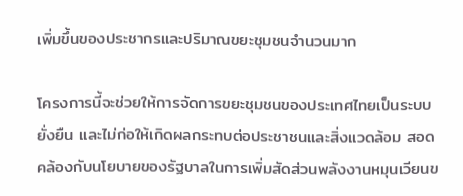เพิ่มขึ้นของประชากรและปริมาณขยะชุมชนจำนวนมาก

โครงการนี้จะช่วยให้การจัดการขยะชุมชนของประเทศไทยเป็นระบบ ยั่งยืน และไม่ก่อให้เกิดผลกระทบต่อประชาชนและสิ่งแวดล้อม สอดคล้องกับนโยบายของรัฐบาลในการเพิ่มสัดส่วนพลังงานหมุนเวียนข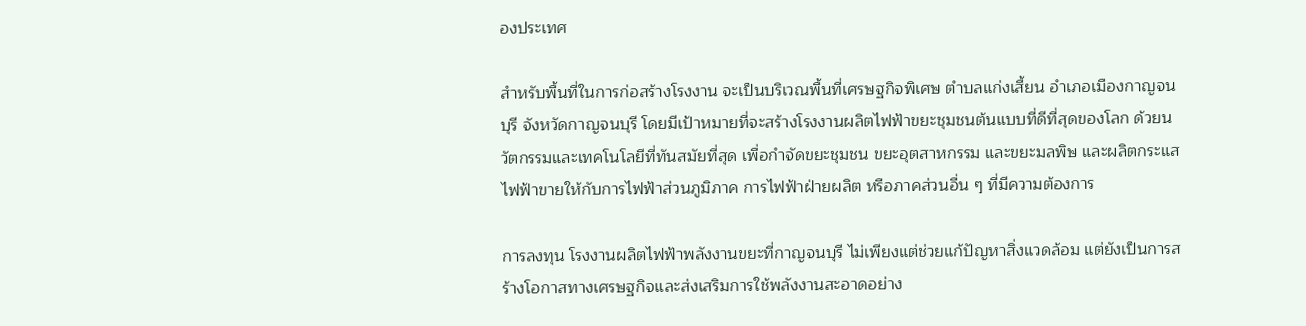องประเทศ

สำหรับพื้นที่ในการก่อสร้างโรงงาน จะเป็นบริเวณพื้นที่เศรษฐกิจพิเศษ ตำบลแก่งเสี้ยน อำเภอเมืองกาญจนบุรี จังหวัดกาญจนบุรี โดยมีเป้าหมายที่จะสร้างโรงงานผลิตไฟฟ้าขยะชุมชนต้นแบบที่ดีที่สุดของโลก ด้วยนวัตกรรมและเทคโนโลยีที่ทันสมัยที่สุด เพื่อกำจัดขยะชุมชน ขยะอุตสาหกรรม และขยะมลพิษ และผลิตกระแสไฟฟ้าขายให้กับการไฟฟ้าส่วนภูมิภาค การไฟฟ้าฝ่ายผลิต หรือภาคส่วนอื่น ๆ ที่มีความต้องการ

การลงทุน โรงงานผลิตไฟฟ้าพลังงานขยะที่กาญจนบุรี ไม่เพียงแต่ช่วยแก้ปัญหาสิ่งแวดล้อม แต่ยังเป็นการสร้างโอกาสทางเศรษฐกิจและส่งเสริมการใช้พลังงานสะอาดอย่าง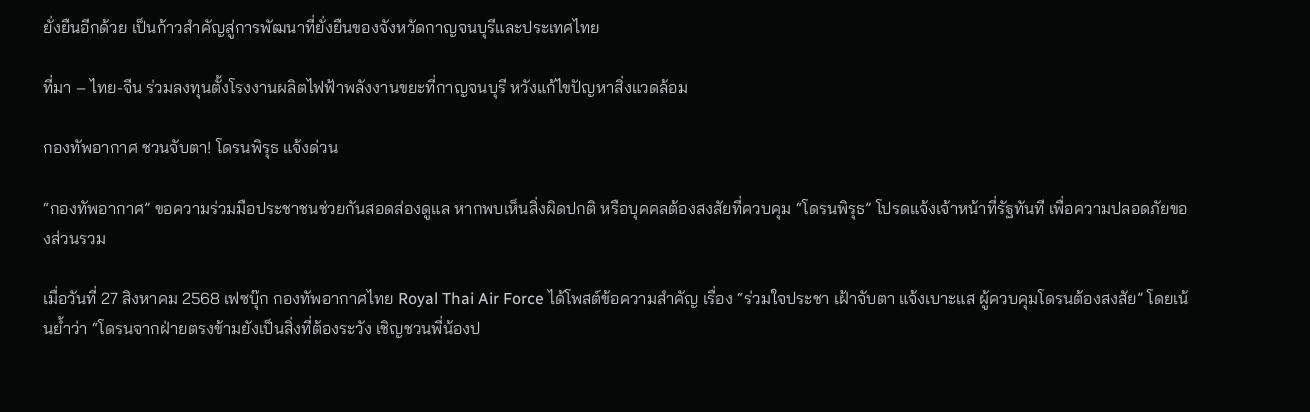ยั่งยืนอีกด้วย เป็นก้าวสำคัญสู่การพัฒนาที่ยั่งยืนของจังหวัดกาญจนบุรีและประเทศไทย

ที่มา – ไทย-จีน ร่วมลงทุนตั้งโรงงานผลิตไฟฟ้าพลังงานขยะที่กาญจนบุรี หวังแก้ไขปัญหาสิ่งแวดล้อม

กองทัพอากาศ ชวนจับตา! โดรนพิรุธ แจ้งด่วน

“กองทัพอากาศ” ขอความร่วมมือประชาชนช่วยกันสอดส่องดูแล หากพบเห็นสิ่งผิดปกติ หรือบุคคลต้องสงสัยที่ควบคุม “โดรนพิรุธ” โปรดแจ้งเจ้าหน้าที่รัฐทันที เพื่อความปลอดภัยของส่วนรวม

เมื่อวันที่ 27 สิงหาคม 2568 เฟซบุ๊ก กองทัพอากาศไทย Royal Thai Air Force ได้โพสต์ข้อความสำคัญ เรื่อง “ร่วมใจประชา เฝ้าจับตา แจ้งเบาะแส ผู้ควบคุมโดรนต้องสงสัย” โดยเน้นย้ำว่า “โดรนจากฝ่ายตรงข้ามยังเป็นสิ่งที่ต้องระวัง เชิญชวนพี่น้องป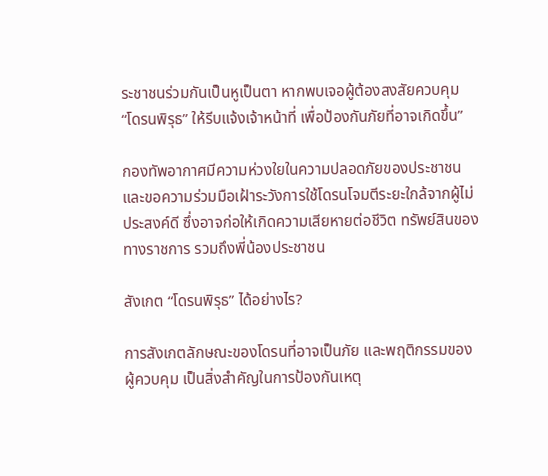ระชาชนร่วมกันเป็นหูเป็นตา หากพบเจอผู้ต้องสงสัยควบคุม “โดรนพิรุธ” ให้รีบแจ้งเจ้าหน้าที่ เพื่อป้องกันภัยที่อาจเกิดขึ้น”

กองทัพอากาศมีความห่วงใยในความปลอดภัยของประชาชน และขอความร่วมมือเฝ้าระวังการใช้โดรนโจมตีระยะใกล้จากผู้ไม่ประสงค์ดี ซึ่งอาจก่อให้เกิดความเสียหายต่อชีวิต ทรัพย์สินของทางราชการ รวมถึงพี่น้องประชาชน

สังเกต “โดรนพิรุธ” ได้อย่างไร?

การสังเกตลักษณะของโดรนที่อาจเป็นภัย และพฤติกรรมของผู้ควบคุม เป็นสิ่งสำคัญในการป้องกันเหตุ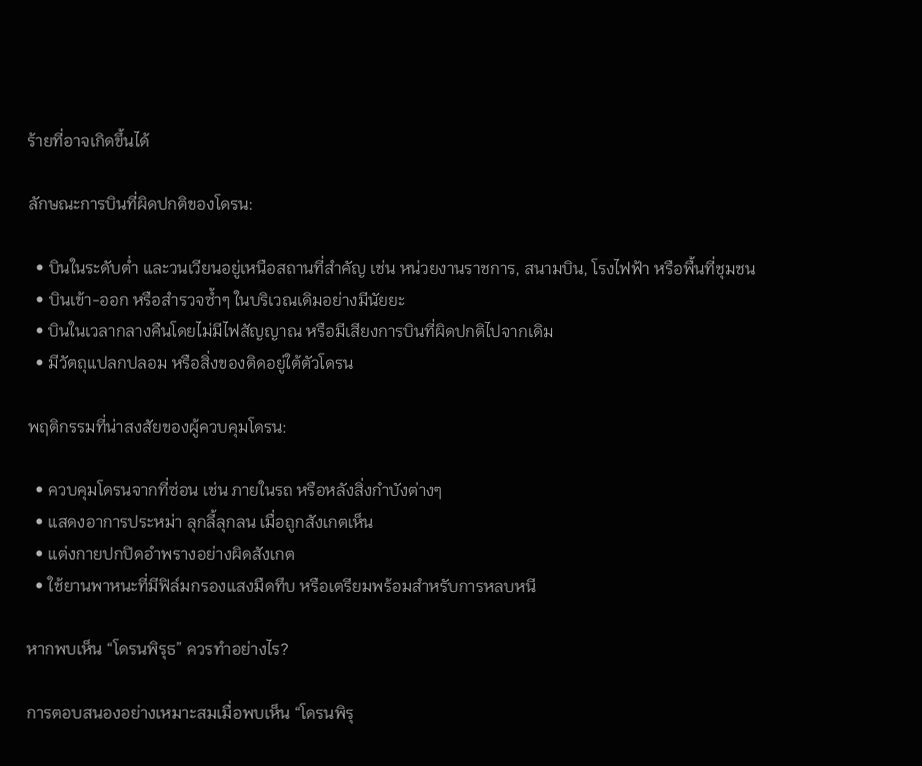ร้ายที่อาจเกิดขึ้นได้

ลักษณะการบินที่ผิดปกติของโดรน:

  • บินในระดับต่ำ และวนเวียนอยู่เหนือสถานที่สำคัญ เช่น หน่วยงานราชการ, สนามบิน, โรงไฟฟ้า หรือพื้นที่ชุมชน
  • บินเข้า-ออก หรือสำรวจซ้ำๆ ในบริเวณเดิมอย่างมีนัยยะ
  • บินในเวลากลางคืนโดยไม่มีไฟสัญญาณ หรือมีเสียงการบินที่ผิดปกติไปจากเดิม
  • มีวัตถุแปลกปลอม หรือสิ่งของติดอยู่ใต้ตัวโดรน

พฤติกรรมที่น่าสงสัยของผู้ควบคุมโดรน:

  • ควบคุมโดรนจากที่ซ่อน เช่น ภายในรถ หรือหลังสิ่งกำบังต่างๆ
  • แสดงอาการประหม่า ลุกลี้ลุกลน เมื่อถูกสังเกตเห็น
  • แต่งกายปกปิดอำพรางอย่างผิดสังเกต
  • ใช้ยานพาหนะที่มีฟิล์มกรองแสงมืดทึบ หรือเตรียมพร้อมสำหรับการหลบหนี

หากพบเห็น “โดรนพิรุธ” ควรทำอย่างไร?

การตอบสนองอย่างเหมาะสมเมื่อพบเห็น “โดรนพิรุ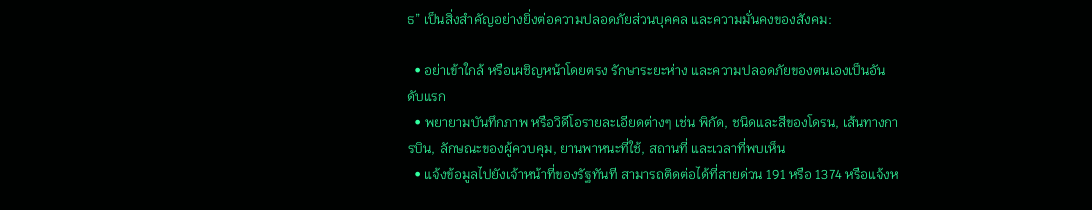ธ” เป็นสิ่งสำคัญอย่างยิ่งต่อความปลอดภัยส่วนบุคคล และความมั่นคงของสังคม:

  • อย่าเข้าใกล้ หรือเผชิญหน้าโดยตรง รักษาระยะห่าง และความปลอดภัยของตนเองเป็นอันดับแรก
  • พยายามบันทึกภาพ หรือวิดีโอรายละเอียดต่างๆ เช่น พิกัด, ชนิดและสีของโดรน, เส้นทางการบิน, ลักษณะของผู้ควบคุม, ยานพาหนะที่ใช้, สถานที่ และเวลาที่พบเห็น
  • แจ้งข้อมูลไปยังเจ้าหน้าที่ของรัฐทันที สามารถติดต่อได้ที่สายด่วน 191 หรือ 1374 หรือแจ้งห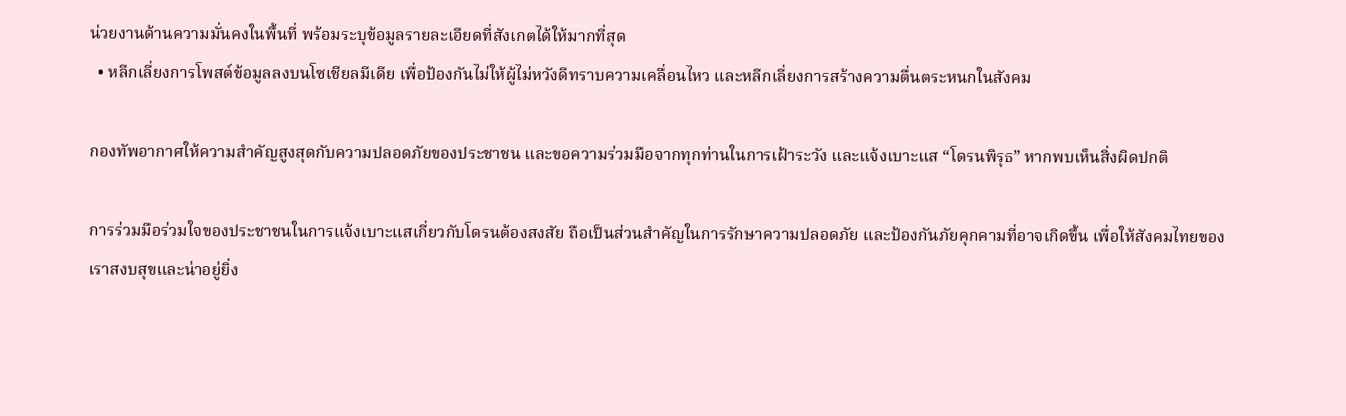น่วยงานด้านความมั่นคงในพื้นที่ พร้อมระบุข้อมูลรายละเอียดที่สังเกตได้ให้มากที่สุด
  • หลีกเลี่ยงการโพสต์ข้อมูลลงบนโซเชียลมีเดีย เพื่อป้องกันไม่ให้ผู้ไม่หวังดีทราบความเคลื่อนไหว และหลีกเลี่ยงการสร้างความตื่นตระหนกในสังคม

กองทัพอากาศให้ความสำคัญสูงสุดกับความปลอดภัยของประชาชน และขอความร่วมมือจากทุกท่านในการเฝ้าระวัง และแจ้งเบาะแส “โดรนพิรุธ” หากพบเห็นสิ่งผิดปกติ

การร่วมมือร่วมใจของประชาชนในการแจ้งเบาะแสเกี่ยวกับโดรนต้องสงสัย ถือเป็นส่วนสำคัญในการรักษาความปลอดภัย และป้องกันภัยคุกคามที่อาจเกิดขึ้น เพื่อให้สังคมไทยของเราสงบสุขและน่าอยู่ยิ่ง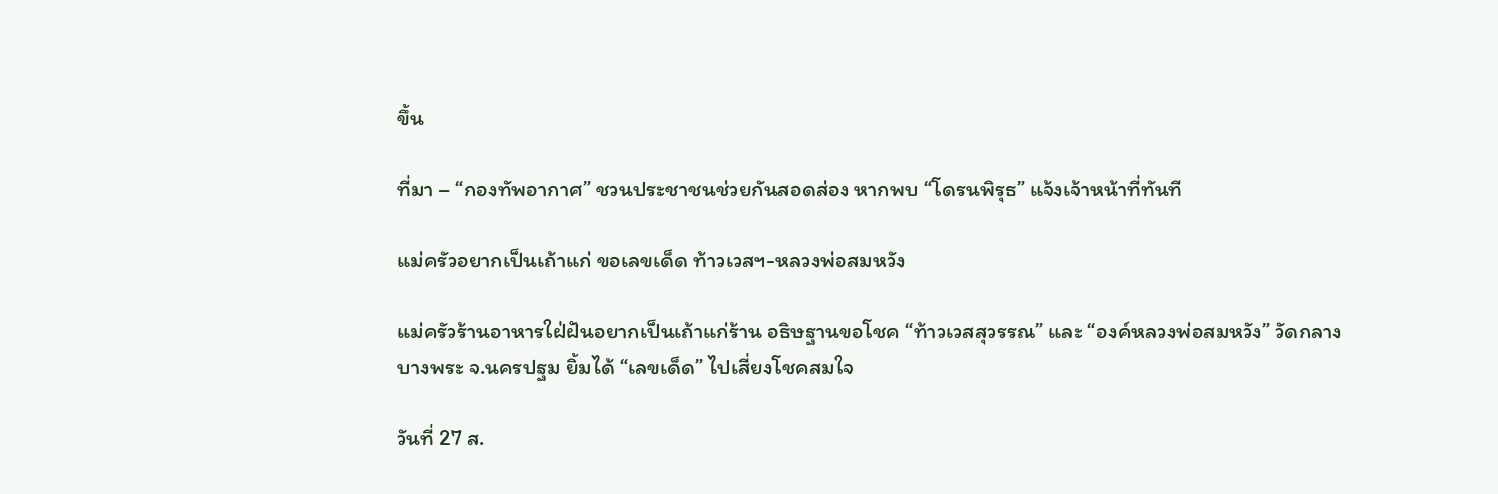ขึ้น

ที่มา – “กองทัพอากาศ” ชวนประชาชนช่วยกันสอดส่อง หากพบ “โดรนพิรุธ” แจ้งเจ้าหน้าที่ทันที

แม่ครัวอยากเป็นเถ้าแก่ ขอเลขเด็ด ท้าวเวสฯ-หลวงพ่อสมหวัง

แม่ครัวร้านอาหารใฝ่ฝันอยากเป็นเถ้าแก่ร้าน อธิษฐานขอโชค “ท้าวเวสสุวรรณ” และ “องค์หลวงพ่อสมหวัง” วัดกลางบางพระ จ.นครปฐม ยิ้มได้ “เลขเด็ด” ไปเสี่ยงโชคสมใจ

วันที่ 27 ส.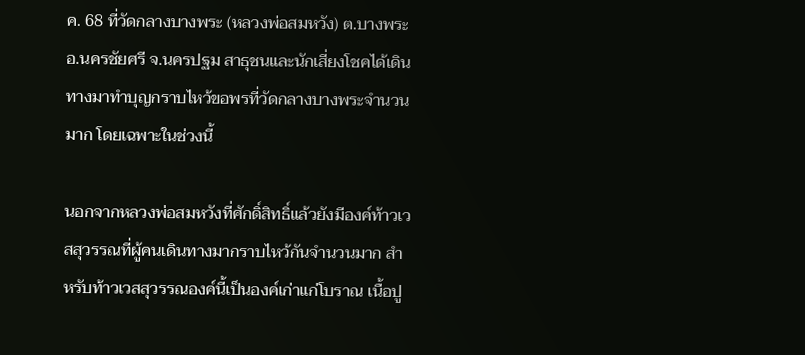ค. 68 ที่วัดกลางบางพระ (หลวงพ่อสมหวัง) ต.บางพระ อ.นครชัยศรี จ.นครปฐม สาธุชนและนักเสี่ยงโชคได้เดินทางมาทำบุญกราบไหว้ขอพรที่วัดกลางบางพระจำนวนมาก โดยเฉพาะในช่วงนี้

นอกจากหลวงพ่อสมหวังที่ศักดิ์สิทธิ์แล้วยังมีองค์ท้าวเวสสุวรรณที่ผู้คนเดินทางมากราบไหว้กันจำนวนมาก สำหรับท้าวเวสสุวรรณองค์นี้เป็นองค์เก่าแก่โบราณ เนื้อปู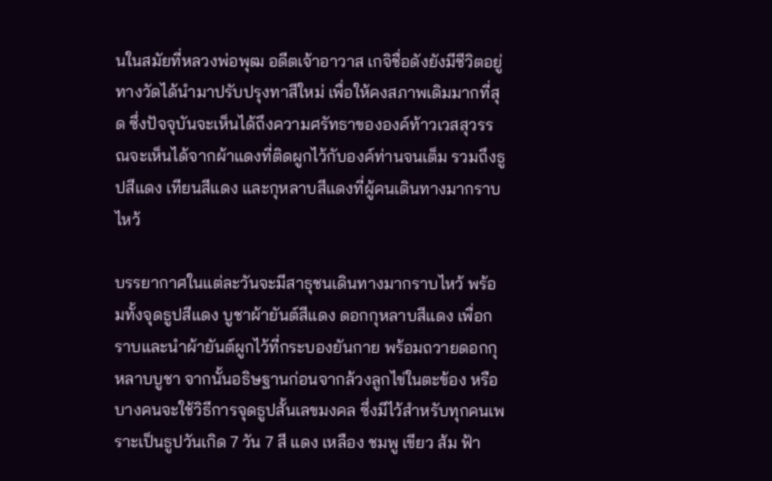นในสมัยที่หลวงพ่อพุฒ อดีตเจ้าอาวาส เกจิชื่อดังยังมีชีวิตอยู่ ทางวัดได้นำมาปรับปรุงทาสีใหม่ เพื่อให้คงสภาพเดิมมากที่สุด ซึ่งปัจจุบันจะเห็นได้ถึงความศรัทธาขององค์ท้าวเวสสุวรรณจะเห็นได้จากผ้าแดงที่ติดผูกไว้กับองค์ท่านจนเต็ม รวมถึงธูปสีแดง เทียนสีแดง และกุหลาบสีแดงที่ผู้คนเดินทางมากราบไหว้

บรรยากาศในแต่ละวันจะมีสาธุชนเดินทางมากราบไหว้ พร้อมทั้งจุดธูปสีแดง บูชาผ้ายันต์สีแดง ดอกกุหลาบสีแดง เพื่อกราบและนำผ้ายันต์ผูกไว้ที่กระบองยันกาย พร้อมถวายดอกกุหลาบบูชา จากนั้นอธิษฐานก่อนจากล้วงลูกไข่ในตะข้อง หรือบางคนจะใช้วิธีการจุดธูปสั้นเลขมงคล ซึ่งมีไว้สำหรับทุกคนเพราะเป็นธูปวันเกิด 7 วัน 7 สี แดง เหลือง ชมพู เขียว ส้ม ฟ้า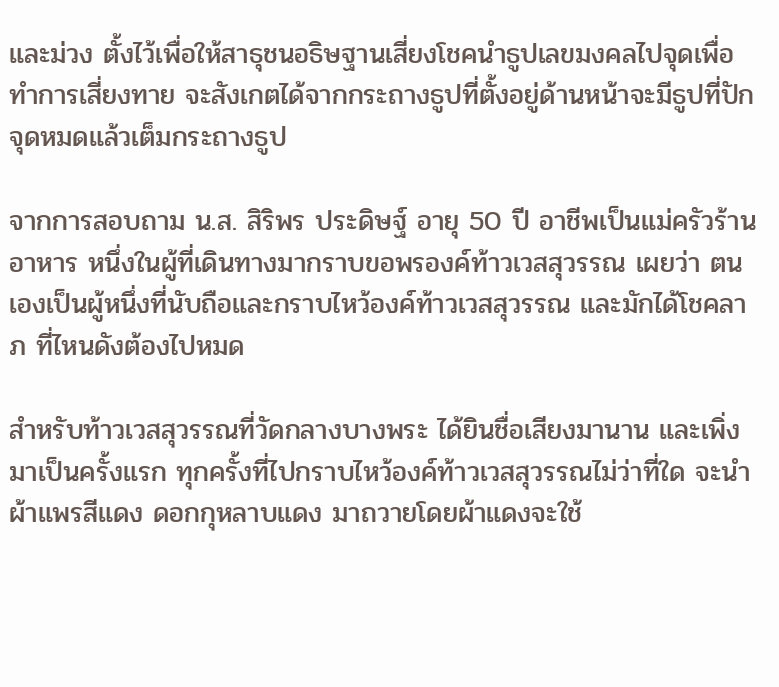และม่วง ตั้งไว้เพื่อให้สาธุชนอธิษฐานเสี่ยงโชคนำธูปเลขมงคลไปจุดเพื่อทำการเสี่ยงทาย จะสังเกตได้จากกระถางธูปที่ตั้งอยู่ด้านหน้าจะมีธูปที่ปักจุดหมดแล้วเต็มกระถางธูป

จากการสอบถาม น.ส. สิริพร ประดิษฐ์ อายุ 50 ปี อาชีพเป็นแม่ครัวร้านอาหาร หนึ่งในผู้ที่เดินทางมากราบขอพรองค์ท้าวเวสสุวรรณ เผยว่า ตนเองเป็นผู้หนึ่งที่นับถือและกราบไหว้องค์ท้าวเวสสุวรรณ และมักได้โชคลาภ ที่ไหนดังต้องไปหมด

สำหรับท้าวเวสสุวรรณที่วัดกลางบางพระ ได้ยินชื่อเสียงมานาน และเพิ่งมาเป็นครั้งแรก ทุกครั้งที่ไปกราบไหว้องค์ท้าวเวสสุวรรณไม่ว่าที่ใด จะนำผ้าแพรสีแดง ดอกกุหลาบแดง มาถวายโดยผ้าแดงจะใช้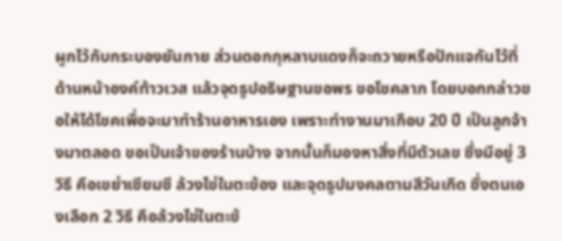ผูกไว้กับกระบองยันกาย ส่วนดอกกุหลาบแดงก็จะถวายหรือปักแจกันไว้ที่ด้านหน้าองค์ท้าวเวส แล้วจุดธูปอธิษฐานขอพร ขอโชคลาภ โดยบอกกล่าวขอให้ได้โชคเพื่อจะมาทำร้านอาหารเอง เพราะทำงานมาเกือบ 20 ปี เป็นลูกจ้างมาตลอด ขอเป็นเจ้าของร้านบ้าง จากนั้นก็มองหาสิ่งที่มีตัวเลข ซึ่งมีอยู่ 3 วิธี คือเขย่าเซียมซี ล้วงไข่ในตะข้อง และจุดธูปมงคลตามสีวันเกิด ซึ่งตนเองเลือก 2 วิธี คือล้วงไข่ในตะข้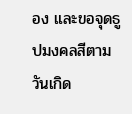อง และขอจุดธูปมงคลสีตามวันเกิด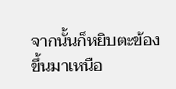จากนั้นก็หยิบตะข้องขึ้นมาเหนือ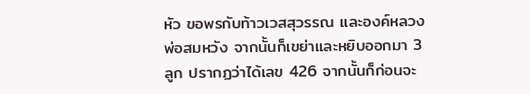หัว ขอพรกับท้าวเวสสุวรรณ และองค์หลวงพ่อสมหวัง จากนั้นก็เขย่าและหยิบออกมา 3 ลูก ปรากฏว่าได้เลข 426 จากนั้นก็ก่อนจะ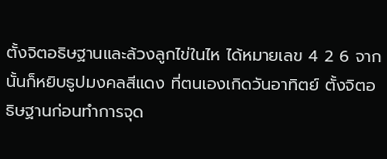ตั้งจิตอธิษฐานและล้วงลูกไข่ในไห ได้หมายเลข 4 2 6 จากนั้นก็หยิบธูปมงคลสีแดง ที่ตนเองเกิดวันอาทิตย์ ตั้งจิตอธิษฐานก่อนทำการจุด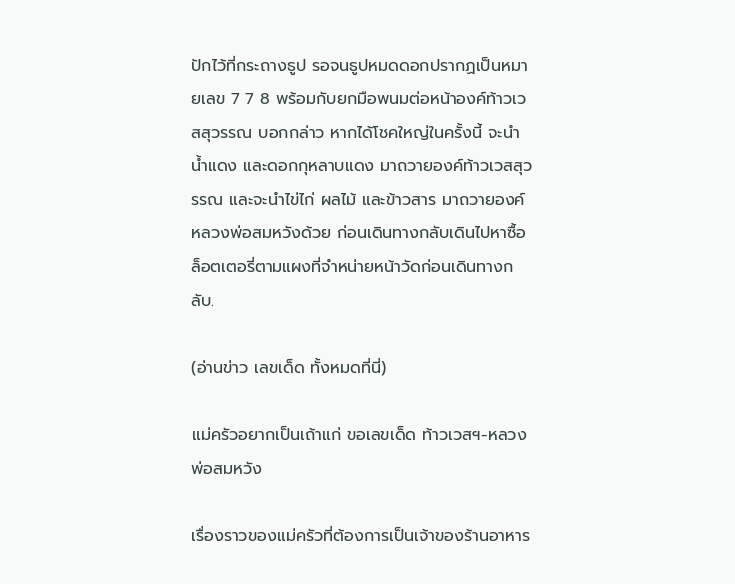ปักไว้ที่กระถางธูป รอจนธูปหมดดอกปรากฏเป็นหมายเลข 7 7 8 พร้อมกับยกมือพนมต่อหน้าองค์ท้าวเวสสุวรรณ บอกกล่าว หากได้โชคใหญ่ในครั้งนี้ จะนำน้ำแดง และดอกกุหลาบแดง มาถวายองค์ท้าวเวสสุวรรณ และจะนำไข่ไก่ ผลไม้ และข้าวสาร มาถวายองค์หลวงพ่อสมหวังด้วย ก่อนเดินทางกลับเดินไปหาซื้อล็อตเตอรี่ตามแผงที่จำหน่ายหน้าวัดก่อนเดินทางกลับ.

(อ่านข่าว เลขเด็ด ทั้งหมดที่นี่)

แม่ครัวอยากเป็นเถ้าแก่ ขอเลขเด็ด ท้าวเวสฯ-หลวงพ่อสมหวัง

เรื่องราวของแม่ครัวที่ต้องการเป็นเจ้าของร้านอาหาร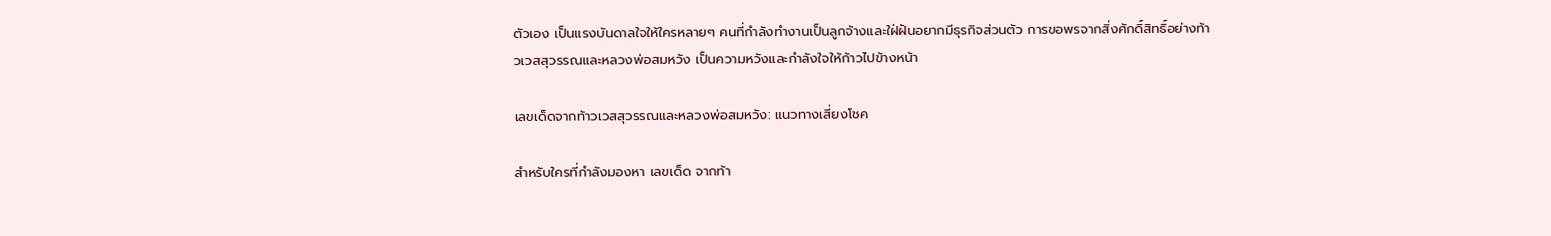ตัวเอง เป็นแรงบันดาลใจให้ใครหลายๆ คนที่กำลังทำงานเป็นลูกจ้างและใฝ่ฝันอยากมีธุรกิจส่วนตัว การขอพรจากสิ่งศักดิ์สิทธิ์อย่างท้าวเวสสุวรรณและหลวงพ่อสมหวัง เป็นความหวังและกำลังใจให้ก้าวไปข้างหน้า

เลขเด็ดจากท้าวเวสสุวรรณและหลวงพ่อสมหวัง: แนวทางเสี่ยงโชค

สำหรับใครที่กำลังมองหา เลขเด็ด จากท้า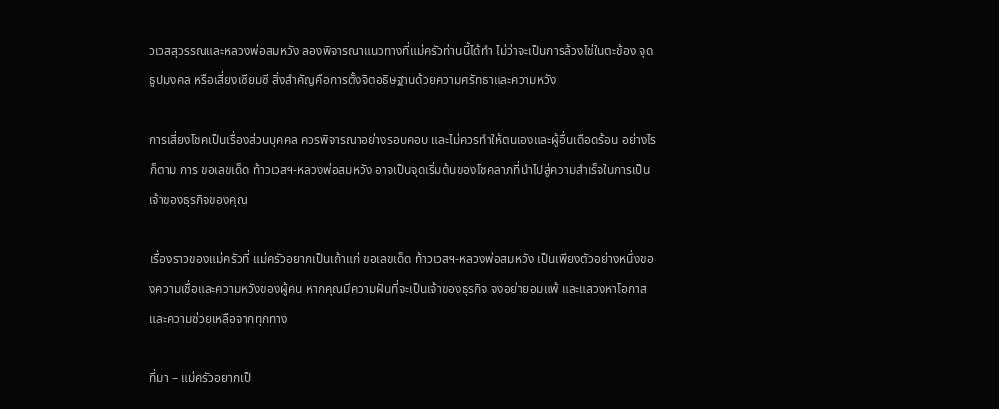วเวสสุวรรณและหลวงพ่อสมหวัง ลองพิจารณาแนวทางที่แม่ครัวท่านนี้ได้ทำ ไม่ว่าจะเป็นการล้วงไข่ในตะข้อง จุดธูปมงคล หรือเสี่ยงเซียมซี สิ่งสำคัญคือการตั้งจิตอธิษฐานด้วยความศรัทธาและความหวัง

การเสี่ยงโชคเป็นเรื่องส่วนบุคคล ควรพิจารณาอย่างรอบคอบ และไม่ควรทำให้ตนเองและผู้อื่นเดือดร้อน อย่างไรก็ตาม การ ขอเลขเด็ด ท้าวเวสฯ-หลวงพ่อสมหวัง อาจเป็นจุดเริ่มต้นของโชคลาภที่นำไปสู่ความสำเร็จในการเป็นเจ้าของธุรกิจของคุณ

เรื่องราวของแม่ครัวที่ แม่ครัวอยากเป็นเถ้าแก่ ขอเลขเด็ด ท้าวเวสฯ-หลวงพ่อสมหวัง เป็นเพียงตัวอย่างหนึ่งของความเชื่อและความหวังของผู้คน หากคุณมีความฝันที่จะเป็นเจ้าของธุรกิจ จงอย่ายอมแพ้ และแสวงหาโอกาสและความช่วยเหลือจากทุกทาง

ที่มา – แม่ครัวอยากเป็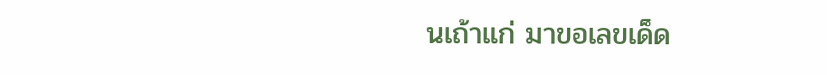นเถ้าแก่ มาขอเลขเด็ด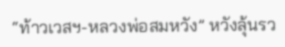“ท้าวเวสฯ-หลวงพ่อสมหวัง” หวังลุ้นรว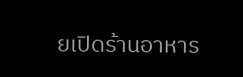ยเปิดร้านอาหาร